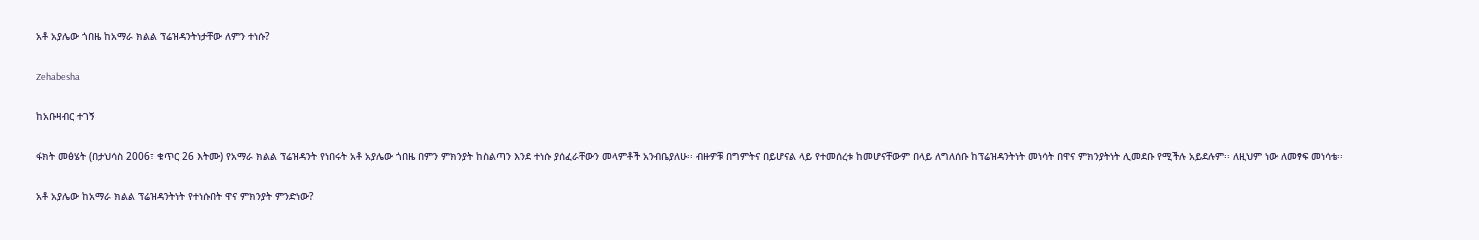አቶ አያሌው ጎበዜ ከአማራ ክልል ፕሬዝዳንትነታቸው ለምን ተነሱ?

Zehabesha

ከአቡዛብር ተገኝ

ፋክት መፅሄት (በታህሳስ 2006፣ ቁጥር 26 እትሙ) የአማራ ክልል ፕሬዝዳንት የነበሩት አቶ አያሌው ጎበዜ በምን ምክንያት ከስልጣን እንደ ተነሱ ያሰፈራቸውን መላምቶች አንብቤያለሁ፡፡ ብዙዎቹ በግምትና በይሆናል ላይ የተመሰረቱ ከመሆናቸውም በላይ ለግለሰቡ ከፕሬዝዳንትነት መነሳት በዋና ምክንያትነት ሊመደቡ የሚችሉ አይደሉም፡፡ ለዚህም ነው ለመፃፍ መነሳቴ፡፡

አቶ አያሌው ከአማራ ክልል ፕሬዝዳንትነት የተነሱበት ዋና ምክንያት ምንድነው?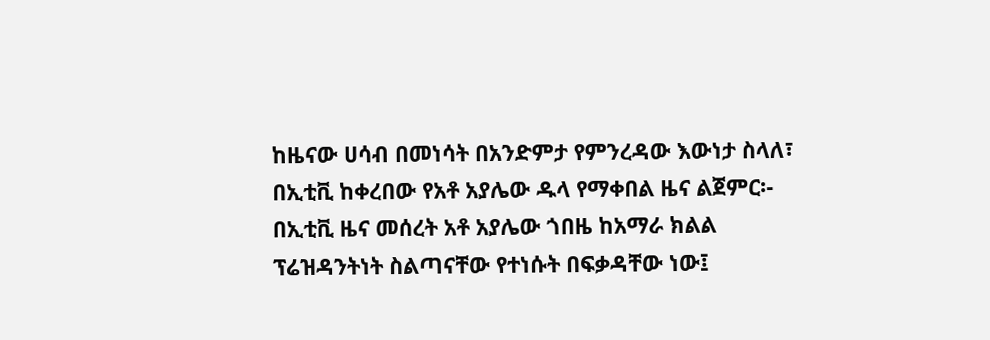ከዜናው ሀሳብ በመነሳት በአንድምታ የምንረዳው እውነታ ስላለ፣ በኢቲቪ ከቀረበው የአቶ አያሌው ዱላ የማቀበል ዜና ልጀምር፡- በኢቲቪ ዜና መሰረት አቶ አያሌው ጎበዜ ከአማራ ክልል ፕሬዝዳንትነት ስልጣናቸው የተነሱት በፍቃዳቸው ነው፤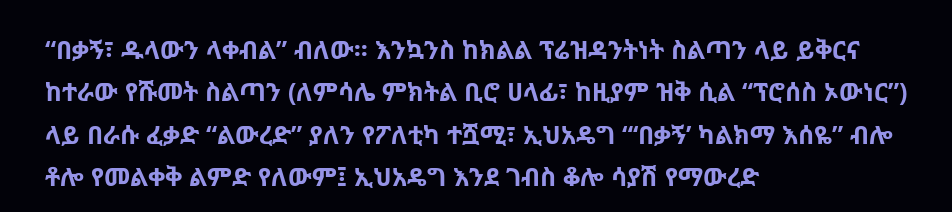“በቃኝ፣ ዱላውን ላቀብል” ብለው፡፡ እንኳንስ ከክልል ፕሬዝዳንትነት ስልጣን ላይ ይቅርና ከተራው የሹመት ስልጣን (ለምሳሌ ምክትል ቢሮ ሀላፊ፣ ከዚያም ዝቅ ሲል “ፕሮሰስ ኦውነር”) ላይ በራሱ ፈቃድ “ልውረድ” ያለን የፖለቲካ ተሿሚ፣ ኢህአዴግ “‘በቃኝ’ ካልክማ እሰዬ” ብሎ ቶሎ የመልቀቅ ልምድ የለውም፤ ኢህአዴግ እንደ ገብስ ቆሎ ሳያሽ የማውረድ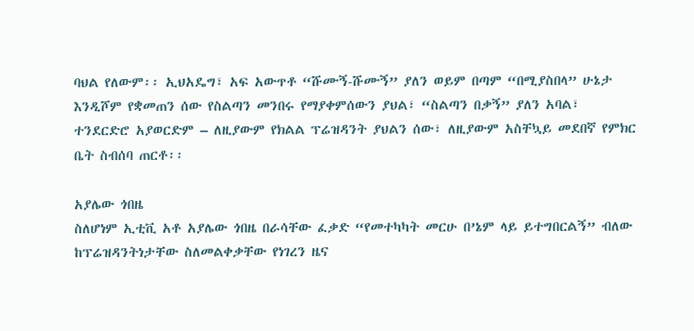ባህል የለውም፡፡ ኢህአዴግ፣ አፍ አውጥቶ “ሹሙኝ-ሹሙኝ” ያለን ወይም በጣም “በሚያስበላ” ሁኔታ እንዲሾም የቋመጠን ሰው የስልጣን መንበሩ የማያቀምሰውን ያህል፣ “ስልጣን በቃኝ” ያለን አባል፣ ተንደርድሮ አያወርድም – ለዚያውም የክልል ፕሬዝዳንት ያህልን ሰው፣ ለዚያውም አስቸኳይ መደበኛ የምክር ቤት ስብሰባ ጠርቶ፡፡

አያሌው ጎበዜ
ስለሆነም ኢቲቪ አቶ አያሌው ጎበዜ በራሳቸው ፈቃድ “የመተካካት መርሁ በ’ኔም ላይ ይተግበርልኝ” ብለው ከፕሬዝዳንትነታቸው ስለመልቀቃቸው የነገረን ዜና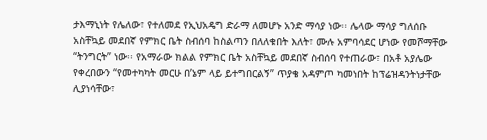ታእማኒነት የሌለው፣ የተለመደ የኢህአዴግ ድራማ ለመሆኑ አንድ ማሳያ ነው፡፡ ሌላው ማሳያ ግለሰቡ አስቸኳይ መደበኛ የምክር ቤት ስብሰባ ከስልጣን በለለቁበት እለት፣ ሙሉ አምባሳደር ሆነው የመሾማቸው “ትንግርት” ነው፡፡ የአማራው ክልል የምክር ቤት አስቸኳይ መደበኛ ስብሰባ የተጠራው፣ በአቶ አያሌው የቀረበውን “የመተካካት መርሁ በ’ኔም ላይ ይተግበርልኝ” ጥያቄ አዳምጦ ካመነበት ከፕሬዝዳንትነታቸው ሊያነሳቸው፣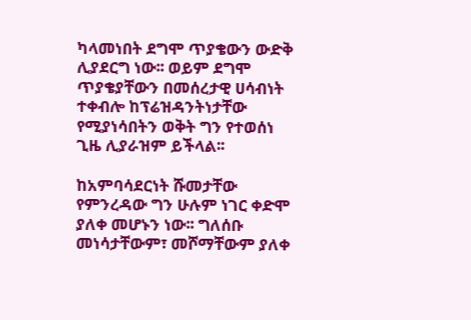ካላመነበት ደግሞ ጥያቄውን ውድቅ ሊያደርግ ነው፡፡ ወይም ደግሞ ጥያቄያቸውን በመሰረታዊ ሀሳብነት ተቀብሎ ከፕሬዝዳንትነታቸው የሚያነሳበትን ወቅት ግን የተወሰነ ጊዜ ሊያራዝም ይችላል፡፡

ከአምባሳደርነት ሹመታቸው የምንረዳው ግን ሁሉም ነገር ቀድሞ ያለቀ መሆኑን ነው፡፡ ግለሰቡ መነሳታቸውም፣ መሾማቸውም ያለቀ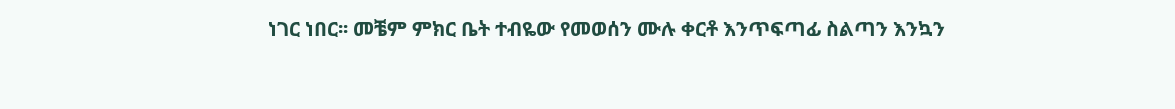ነገር ነበር፡፡ መቼም ምክር ቤት ተብዬው የመወሰን ሙሉ ቀርቶ እንጥፍጣፊ ስልጣን እንኳን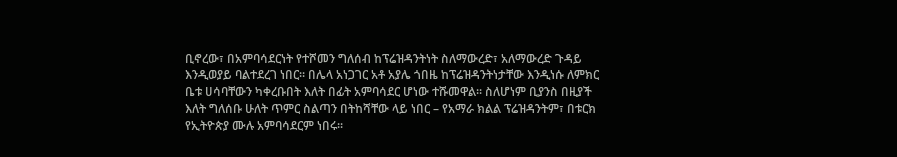ቢኖረው፣ በአምባሳደርነት የተሾመን ግለሰብ ከፕሬዝዳንትነት ስለማውረድ፣ አለማውረድ ጉዳይ እንዲወያይ ባልተደረገ ነበር፡፡ በሌላ አነጋገር አቶ አያሌ ጎበዜ ከፕሬዝዳንትነታቸው እንዲነሱ ለምክር ቤቱ ሀሳባቸውን ካቀረቡበት እለት በፊት አምባሳደር ሆነው ተሹመዋል፡፡ ስለሆነም ቢያንስ በዚያች እለት ግለሰቡ ሁለት ጥምር ስልጣን በትከሻቸው ላይ ነበር – የአማራ ክልል ፕሬዝዳንትም፣ በቱርክ የኢትዮጵያ ሙሉ አምባሳደርም ነበሩ፡፡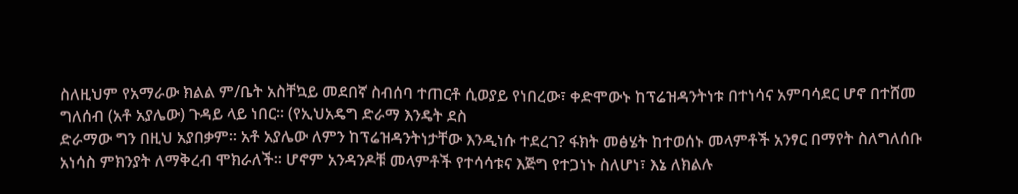ስለዚህም የአማራው ክልል ም/ቤት አስቸኳይ መደበኛ ስብሰባ ተጠርቶ ሲወያይ የነበረው፣ ቀድሞውኑ ከፕሬዝዳንትነቱ በተነሳና አምባሳደር ሆኖ በተሸመ ግለሰብ (አቶ አያሌው) ጉዳይ ላይ ነበር፡፡ (የኢህአዴግ ድራማ እንዴት ደስ
ድራማው ግን በዚህ አያበቃም፡፡ አቶ አያሌው ለምን ከፕሬዝዳንትነታቸው እንዲነሱ ተደረገ? ፋክት መፅሄት ከተወሰኑ መላምቶች አንፃር በማየት ስለግለሰቡ አነሳስ ምክንያት ለማቅረብ ሞክራለች፡፡ ሆኖም አንዳንዶቹ መላምቶች የተሳሳቱና እጅግ የተጋነኑ ስለሆነ፣ እኔ ለክልሉ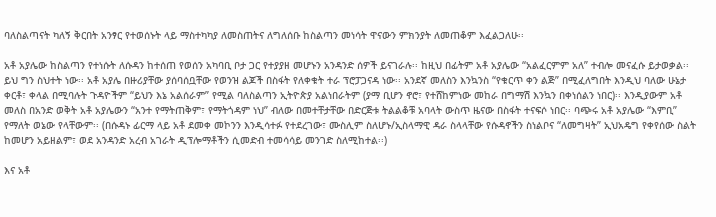ባለስልጣናት ካለኝ ቅርበት አንፃር የተወሰኑት ላይ ማስተካካያ ለመስጠትና ለግለሰቡ ከስልጣን መነሳት ዋናውን ምክንያት ለመጠቆም እፈልጋለሁ፡፡

አቶ አያሌው ከስልጣን የተነሱት ለሱዳን ከተሰጠ የወሰን አካባቢ ቦታ ጋር የተያያዘ መሆኑን አንዳንድ ሰዎች ይናገራሉ፡፡ ከዚህ በፊትም አቶ አያሌው “አልፈርምም አለ” ተብሎ መናፈሱ ይታወቃል፡፡ ይህ ግን ስህተት ነው፡፡ አቶ አያሌ በዙሪያቸው ያሰባሰቧቸው የወንዝ ልጆች በስፋት የለቀቁት ተራ ፕሮፓጋናዳ ነው፡፡ አንደኛ መለስን እንኳንስ “የቁርጥ ቀን ልጅ” በሚፈለግበት እንዲህ ባለው ሁኔታ ቀርቶ፣ ቀላል በሚባሉት ጉዳዮችም “ይህን እኔ አልሰራም” የሚል ባለስልጣን ኢትዮጵያ አልነበራትም (ያማ ቢሆን ኖሮ፣ የተሸከምነው መከራ በግማሽ እንኳን በቀነሰልን ነበር)፡፡ እንዲያውም አቶ መለስ በአንድ ወቅት አቶ አያሌውን “አንተ የማትጠቅም፣ የማትጎዳም ነህ” ብለው በመተቸታቸው በድርጅቱ ትልልቆቹ አባላት ውስጥ ዜናው በስፋት ተናፍሶ ነበር፡፡ ባጭሩ አቶ አያሌው “እምቢ” የማለት ወኔው የላቸውም፡፡ (በሱዳኑ ፊርማ ላይ አቶ ደመቀ መኮንን እንዲሳተፉ የተደረገው፣ ሙስሊም ስለሆኑ/ኢስላማዊ ዳራ ስላላቸው የሱዳኖችን ስነልቦና “ለመግዛት” ኢህአዴግ የቀየሰው ስልት ከመሆን አይዘልም፣ ወደ አንዳንድ አረብ አገራት ዲፕሎማቶችን ሲመድብ ተመሳሳይ መንገድ ስለሚከተል፡፡)

እና አቶ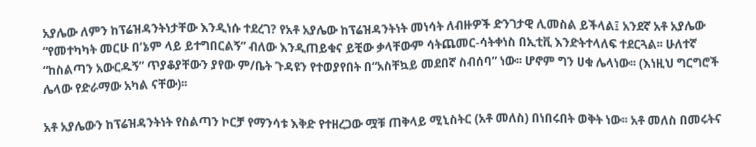አያሌው ለምን ከፕሬዝዳንትነታቸው እንዲነሱ ተደረገ? የአቶ አያሌው ከፕሬዝዳንትነት መነሳት ለብዙዎች ድንገታዊ ሊመስል ይችላል፤ አንደኛ አቶ አያሌው “የመተካካት መርሁ በ’ኔም ላይ ይተግበርልኝ” ብለው እንዲጠይቁና ይቺው ቃላቸውም ሳትጨመር-ሳትቀነስ በኢቲቪ እንድትተላለፍ ተደርጓል፡፡ ሁለተኛ “ከስልጣን አውርዱኝ” ጥያቆያቸውን ያየው ም/ቤት ጉዳዩን የተወያየበት በ“አስቸኳይ መደበኛ ስብሰባ” ነው፡፡ ሆኖም ግን ሀቁ ሌላነው፡፡ (እነዚህ ግርግሮች ሌላው የድራማው አካል ናቸው)፡፡

አቶ አያሌውን ከፕሬዝዳንትነት የስልጣን ኮርቻ የማንሳቱ እቅድ የተዘረጋው ሟቹ ጠቅላይ ሚኒስትር (አቶ መለስ) በነበሩበት ወቅት ነው፡፡ አቶ መለስ በመሩትና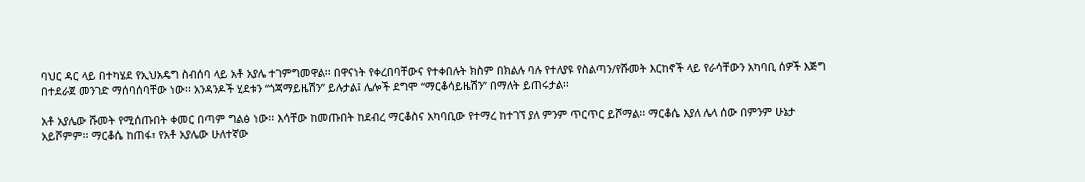ባህር ዳር ላይ በተካሄደ የኢህአዴግ ስብሰባ ላይ አቶ አያሌ ተገምግመዋል፡፡ በዋናነት የቀረበባቸውና የተቀበሉት ክስም በክልሉ ባሉ የተለያዩ የስልጣን/የሹመት እርከኖች ላይ የራሳቸውን አካባቢ ሰዎች እጅግ በተደራጀ መንገድ ማሰባሰባቸው ነው፡፡ አንዳንዶች ሂደቱን “ጎጃማይዜሽን” ይሉታል፤ ሌሎች ደግሞ “ማርቆሳይዜሽን” በማለት ይጠሩታል፡፡

አቶ አያሌው ሹመት የሚሰጡበት ቀመር በጣም ግልፅ ነው፡፡ እሳቸው ከመጡበት ከደብረ ማርቆስና አካባቢው የተማረ ከተገኘ ያለ ምንም ጥርጥር ይሾማል፡፡ ማርቆሴ እያለ ሌላ ሰው በምንም ሁኔታ አይሾምም፡፡ ማርቆሴ ከጠፋ፣ የአቶ አያሌው ሁለተኛው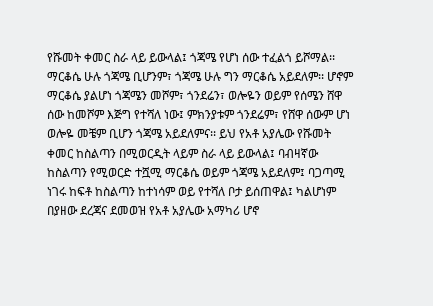የሹመት ቀመር ስራ ላይ ይውላል፤ ጎጃሜ የሆነ ሰው ተፈልጎ ይሾማል፡፡ ማርቆሴ ሁሉ ጎጃሜ ቢሆንም፣ ጎጃሜ ሁሉ ግን ማርቆሴ አይደለም፡፡ ሆኖም ማርቆሴ ያልሆነ ጎጃሜን መሾም፣ ጎንደሬን፣ ወሎዬን ወይም የሰሜን ሸዋ ሰው ከመሾም እጅግ የተሻለ ነው፤ ምክንያቱም ጎንደሬም፣ የሸዋ ሰውም ሆነ ወሎዬ መቼም ቢሆን ጎጃሜ አይደለምና፡፡ ይህ የአቶ አያሌው የሹመት ቀመር ከስልጣን በሚወርዲት ላይም ስራ ላይ ይውላል፤ ባብዛኛው ከስልጣን የሚወርድ ተሿሚ ማርቆሴ ወይም ጎጃሜ አይደለም፤ ባጋጣሚ ነገሩ ከፍቶ ከስልጣን ከተነሳም ወይ የተሻለ ቦታ ይሰጠዋል፤ ካልሆነም በያዘው ደረጃና ደመወዝ የአቶ አያሌው አማካሪ ሆኖ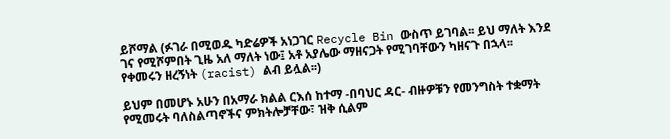ይሾማል (ፉገራ በሚወዱ ካድሬዎች አነጋገር Recycle Bin ውስጥ ይገባል፡፡ ይህ ማለት እንደ ገና የሚሾምበት ጊዜ አለ ማለት ነው፤ አቶ አያሌው ማዘናጋት የሚገባቸውን ካዘናጉ በኋላ፡፡ የቀመሩን ዘረኝነት (racist) ልብ ይሏል፡፡)

ይህም በመሆኑ አሁን በአማራ ክልል ርእሰ ከተማ -በባህር ዳር- ብዙዎቹን የመንግስት ተቋማት የሚመሩት ባለስልጣኖችና ምክትሎቻቸው፣ ዝቅ ሲልም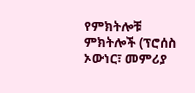የምክትሎቹ ምክትሎች (ፕሮሰስ ኦውነር፣ መምሪያ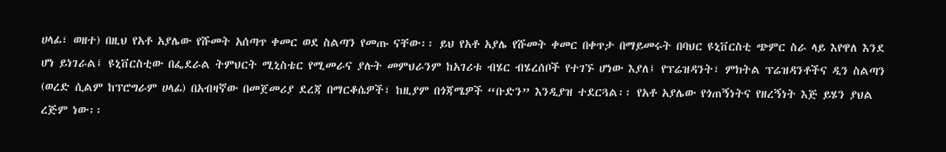ሀላፊ፣ ወዘተ) በዚህ የአቶ አያሌው የሹመት አሰጣጥ ቀመር ወደ ስልጣን የመጡ ናቸው፡፡ ይህ የአቶ አያሌ የሹመት ቀመር በቀጥታ በማይመሩት በባህር ዩኒቨርስቲ ጭምር ስራ ላይ እየዋለ እንደ ሆነ ይነገራል፤ ዩኒቨርስቲው በፌደራል ትምህርት ሚኒስቴር የሚመራና ያሉት መምህራንም ከአገሪቱ ብሄር ብሄረሰቦች የተገኙ ሆነው እያለ፤ የፕሬዝዳንት፣ ምክትል ፕሬዝዳንቶችና ዲን ስልጣን (ወረድ ሲልም ከፕሮግራም ሀላፊ) በአብዛኛው በመጀመሪያ ደረጃ በማርቆሴዎች፣ ከዚያም በጎጃሜዎች “ቡድን” እንዲያዝ ተደርጓል፡፡ የአቶ አያሌው የጎጠኝነትና የዘረኝነት እጅ ይሄን ያህል ረጅም ነው፡፡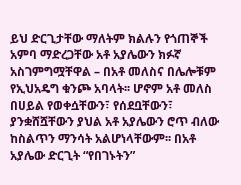ይህ ድርጊታቸው ማለትም ክልሉን የጎጠኞች አምባ ማድረጋቸው አቶ አያሌውን ክፉኛ አስገምግሟቸዋል – በአቶ መለስና በሌሎቹም የኢህአዴግ ቁንጮ አባላት፡፡ ሆኖም አቶ መለስ በሀይል የወቀሷቸውን፣ የሰደቧቸውን፣ ያንቋሸሿቸውን ያህል አቶ አያሌውን ሮጥ ብለው ከስልጥን ማንሳት አልሆነላቸውም፡፡ በአቶ አያሌው ድርጊት “የበገኑትን”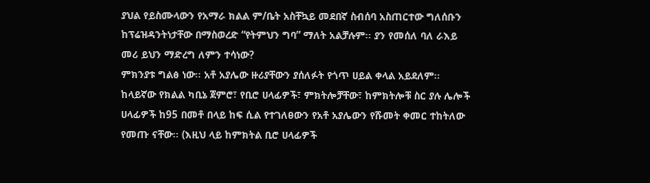ያህል የይስሙላውን የአማራ ክልል ም/ቤት አስቸኳይ መደበኛ ስብሰባ አስጠርተው ግለሰቡን ከፕሬዝዳንትነታቸው በማስወረድ “የትምህን ግባ” ማለት አልቻሉም፡፡ ያን የመሰለ ባለ ራእይ መሪ ይህን ማድረግ ለምን ተሳነው?
ምክንያቱ ግልፅ ነው፡፡ አቶ አያሌው ዙሪያቸውን ያሰለፉት የጎጥ ሀይል ቀላል አይደለም፡፡ ከላይኛው የክልል ካቢኔ ጀምሮ፣ የቢሮ ሀላፊዎች፣ ምክትሎቻቸው፣ ከምክትሎቹ ስር ያሉ ሌሎች ሀላፊዎች ከ95 በመቶ በላይ ከፍ ሲል የተገለፀውን የአቶ አያሌውን የሹመት ቀመር ተከትለው የመጡ ናቸው፡፡ (እዚህ ላይ ከምክትል ቢሮ ሀላፊዎች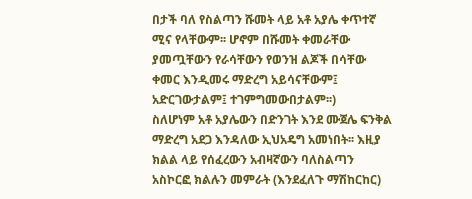በታች ባለ የስልጣን ሹመት ላይ አቶ አያሌ ቀጥተኛ ሚና የላቸውም፡፡ ሆኖም በሹመት ቀመራቸው ያመጧቸውን የራሳቸውን የወንዝ ልጆች በሳቸው ቀመር እንዲመሩ ማድረግ አይሳናቸውም፤ አድርገውታልም፤ ተገምግመውበታልም፡፡)
ስለሆነም አቶ አያሌውን በድንገት እንደ ሙጀሌ ፍንቅል ማድረግ አደጋ እንዳለው ኢህአዴግ አመነበት፡፡ እዚያ ክልል ላይ የሰፈረውን አብዛኛውን ባለስልጣን አስኮርፎ ክልሉን መምራት (እንደፈለጉ ማሽከርከር)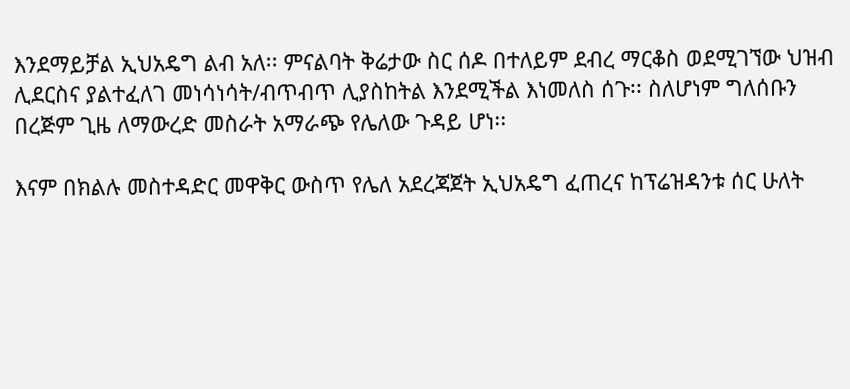እንደማይቻል ኢህአዴግ ልብ አለ፡፡ ምናልባት ቅሬታው ስር ሰዶ በተለይም ደብረ ማርቆስ ወደሚገኘው ህዝብ ሊደርስና ያልተፈለገ መነሳነሳት/ብጥብጥ ሊያስከትል እንደሚችል እነመለስ ሰጉ፡፡ ስለሆነም ግለሰቡን በረጅም ጊዜ ለማውረድ መስራት አማራጭ የሌለው ጉዳይ ሆነ፡፡

እናም በክልሉ መስተዳድር መዋቅር ውስጥ የሌለ አደረጃጀት ኢህአዴግ ፈጠረና ከፕሬዝዳንቱ ሰር ሁለት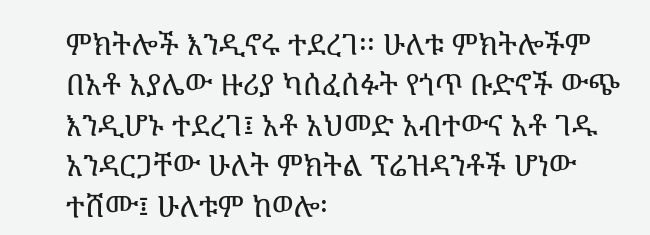ምክትሎች እንዲኖሩ ተደረገ፡፡ ሁለቱ ምክትሎችም በአቶ አያሌው ዙሪያ ካሰፈሰፉት የጎጥ ቡድኖች ውጭ እንዲሆኑ ተደረገ፤ አቶ አህመድ አብተውና አቶ ገዱ አንዳርጋቸው ሁለት ምክትል ፕሬዝዳንቶች ሆነው ተሸሙ፤ ሁለቱም ከወሎ፡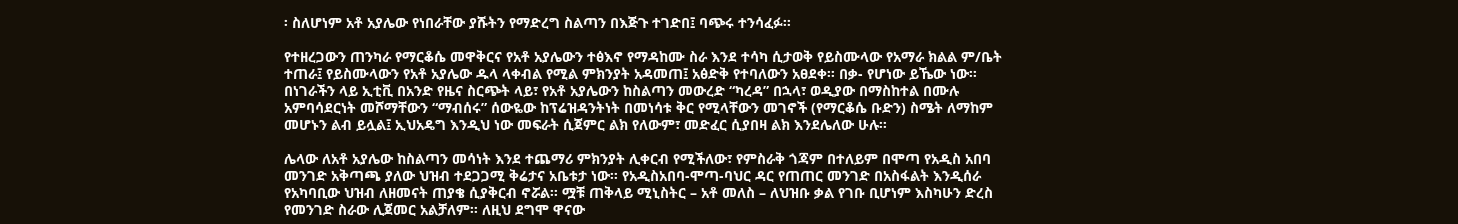፡ ስለሆነም አቶ አያሌው የነበራቸው ያሹትን የማድረግ ስልጣን በእጅጉ ተገድበ፤ ባጭሩ ተንሳፈፉ፡፡

የተዘረጋውን ጠንካራ የማርቆሴ መዋቅርና የአቶ አያሌውን ተፅእኖ የማዳከሙ ስራ እንደ ተሳካ ሲታወቅ የይስሙላው የአማራ ክልል ም/ቤት ተጠራ፤ የይስሙላውን የአቶ አያሌው ዱላ ላቀብል የሚል ምክንያት አዳመጠ፤ አፅድቅ የተባለውን አፀደቀ፡፡ በቃ- የሆነው ይኼው ነው፡፡
በነገራችን ላይ ኢቲቪ በአንድ የዜና ስርጭት ላይ፣ የአቶ አያሌውን ከስልጣን መውረድ “ካረዳ” በኋላ፣ ወዲያው በማስከተል በሙሉ አምባሳደርነት መሾማቸውን “ማብሰሩ” ሰውዬው ከፕሬዝዳንትነት በመነሳቱ ቅር የሚላቸውን መገኖች (የማርቆሴ ቡድን) ስሜት ለማከም መሆኑን ልብ ይሏል፤ ኢህአዴግ እንዲህ ነው መፍራት ሲጀምር ልክ የለውም፣ መድፈር ሲያበዛ ልክ እንደሌለው ሁሉ፡፡

ሌላው ለአቶ አያሌው ከስልጣን መሳነት እንደ ተጨማሪ ምክንያት ሊቀርብ የሚችለው፣ የምስራቅ ጎጃም በተለይም በሞጣ የአዲስ አበባ መንገድ አቅጣጫ ያለው ህዝብ ተደጋጋሚ ቅሬታና አቤቱታ ነው፡፡ የአዲስአበባ-ሞጣ-ባህር ዳር የጠጠር መንገድ በአስፋልት እንዲሰራ የአካባቢው ህዝብ ለዘመናት ጠያቄ ሲያቅርብ ኖሯል፡፡ ሟቹ ጠቅላይ ሚኒስትር – አቶ መለስ – ለህዝቡ ቃል የገቡ ቢሆነም እስካሁን ድረስ የመንገድ ስራው ሊጀመር አልቻለም፡፡ ለዚህ ደግሞ ዋናው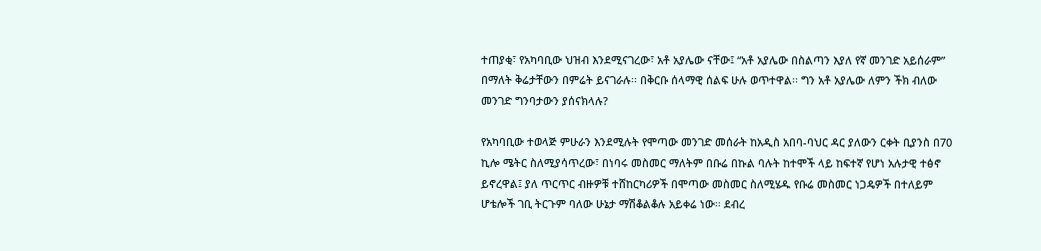ተጠያቂ፣ የአካባቢው ህዝብ እንደሚናገረው፣ አቶ አያሌው ናቸው፤ “አቶ አያሌው በስልጣን እያለ የኛ መንገድ አይሰራም” በማለት ቅሬታቸውን በምሬት ይናገራሉ፡፡ በቅርቡ ሰላማዊ ሰልፍ ሁሉ ወጥተዋል፡፡ ግን አቶ አያሌው ለምን ችክ ብለው መንገድ ግንባታውን ያሰናክላሉ?

የአካባቢው ተወላጅ ምሁራን እንደሚሉት የሞጣው መንገድ መሰራት ከአዲስ አበባ-ባህር ዳር ያለውን ርቀት ቢያንስ በ70 ኪሎ ሜትር ስለሚያሳጥረው፣ በነባሩ መስመር ማለትም በቡሬ በኩል ባሉት ከተሞች ላይ ከፍተኛ የሆነ አሉታዊ ተፅኖ ይኖረዋል፤ ያለ ጥርጥር ብዙዎቹ ተሸከርካሪዎች በሞጣው መስመር ስለሚሄዱ የቡሬ መስመር ነጋዴዎች በተለይም ሆቴሎች ገቢ ትርጉም ባለው ሁኔታ ማሽቆልቆሉ አይቀሬ ነው፡፡ ደብረ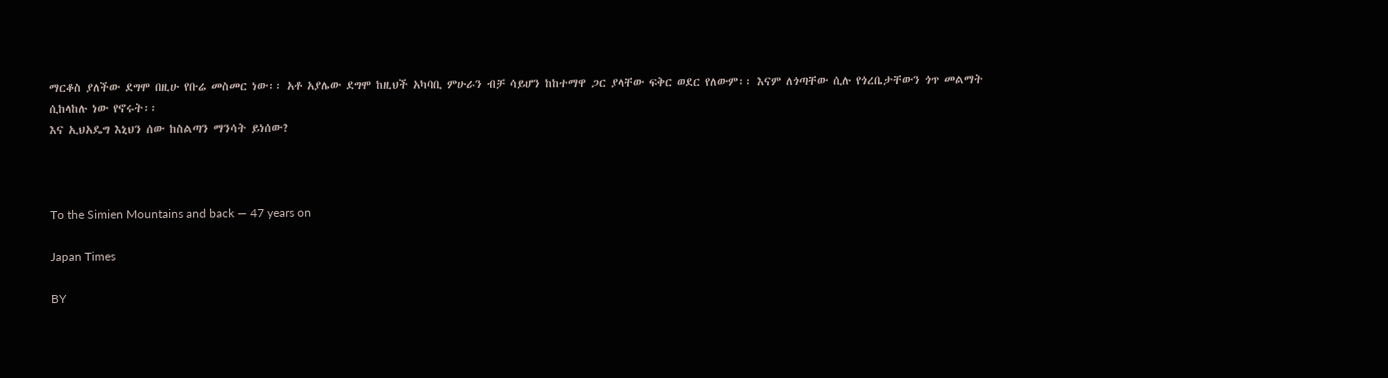ማርቆስ ያለችው ደግሞ በዚሁ የቡሬ መስመር ነው፡፡ አቶ አያሌው ደግሞ ከዚህች አካባቢ ምሁራን ብቻ ሳይሆን ከከተማዋ ጋር ያላቸው ፍቅር ወደር የለውም፡፡ እናም ለጎጣቸው ሲሉ የጎረቤታቸውን ጎጥ መልማት ሲከላከሉ ነው የኖሩት፡፡
እና ኢህአዴግ እኒህን ሰው ከስልጣን ማንሳት ይነሰው?



To the Simien Mountains and back — 47 years on

Japan Times

BY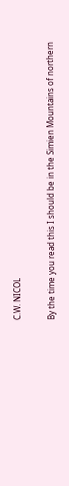C.W. NICOL

By the time you read this I should be in the Simien Mountains of northern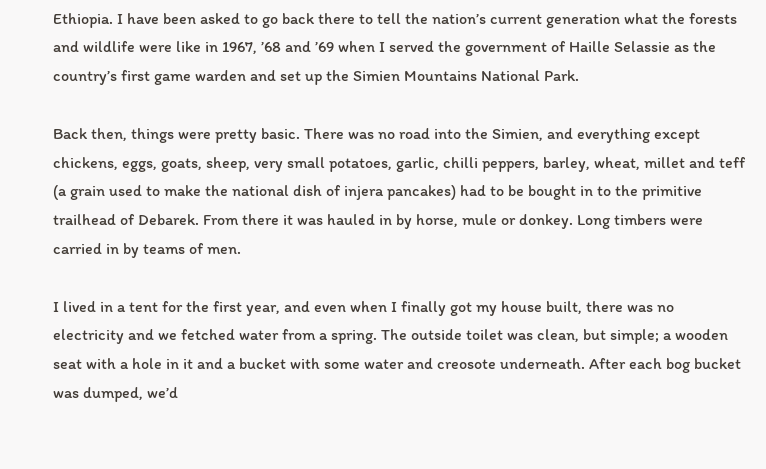Ethiopia. I have been asked to go back there to tell the nation’s current generation what the forests and wildlife were like in 1967, ’68 and ’69 when I served the government of Haille Selassie as the country’s first game warden and set up the Simien Mountains National Park.

Back then, things were pretty basic. There was no road into the Simien, and everything except chickens, eggs, goats, sheep, very small potatoes, garlic, chilli peppers, barley, wheat, millet and teff (a grain used to make the national dish of injera pancakes) had to be bought in to the primitive trailhead of Debarek. From there it was hauled in by horse, mule or donkey. Long timbers were carried in by teams of men.

I lived in a tent for the first year, and even when I finally got my house built, there was no electricity and we fetched water from a spring. The outside toilet was clean, but simple; a wooden seat with a hole in it and a bucket with some water and creosote underneath. After each bog bucket was dumped, we’d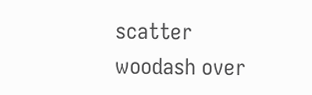scatter woodash over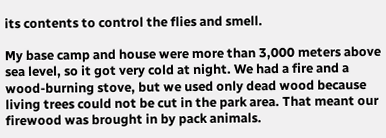its contents to control the flies and smell.

My base camp and house were more than 3,000 meters above sea level, so it got very cold at night. We had a fire and a wood-burning stove, but we used only dead wood because living trees could not be cut in the park area. That meant our firewood was brought in by pack animals.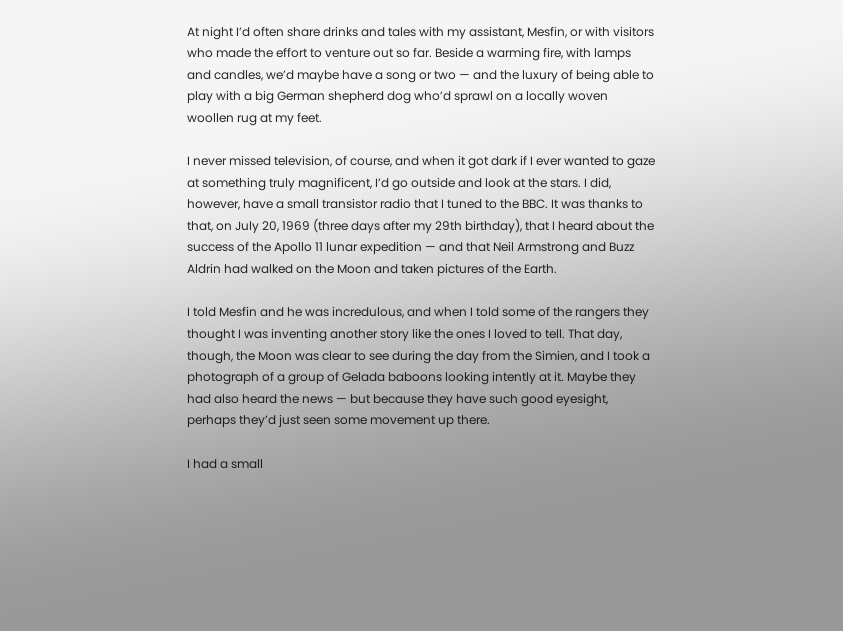At night I’d often share drinks and tales with my assistant, Mesfin, or with visitors who made the effort to venture out so far. Beside a warming fire, with lamps and candles, we’d maybe have a song or two — and the luxury of being able to play with a big German shepherd dog who’d sprawl on a locally woven woollen rug at my feet.

I never missed television, of course, and when it got dark if I ever wanted to gaze at something truly magnificent, I’d go outside and look at the stars. I did, however, have a small transistor radio that I tuned to the BBC. It was thanks to that, on July 20, 1969 (three days after my 29th birthday), that I heard about the success of the Apollo 11 lunar expedition — and that Neil Armstrong and Buzz Aldrin had walked on the Moon and taken pictures of the Earth.

I told Mesfin and he was incredulous, and when I told some of the rangers they thought I was inventing another story like the ones I loved to tell. That day, though, the Moon was clear to see during the day from the Simien, and I took a photograph of a group of Gelada baboons looking intently at it. Maybe they had also heard the news — but because they have such good eyesight, perhaps they’d just seen some movement up there.

I had a small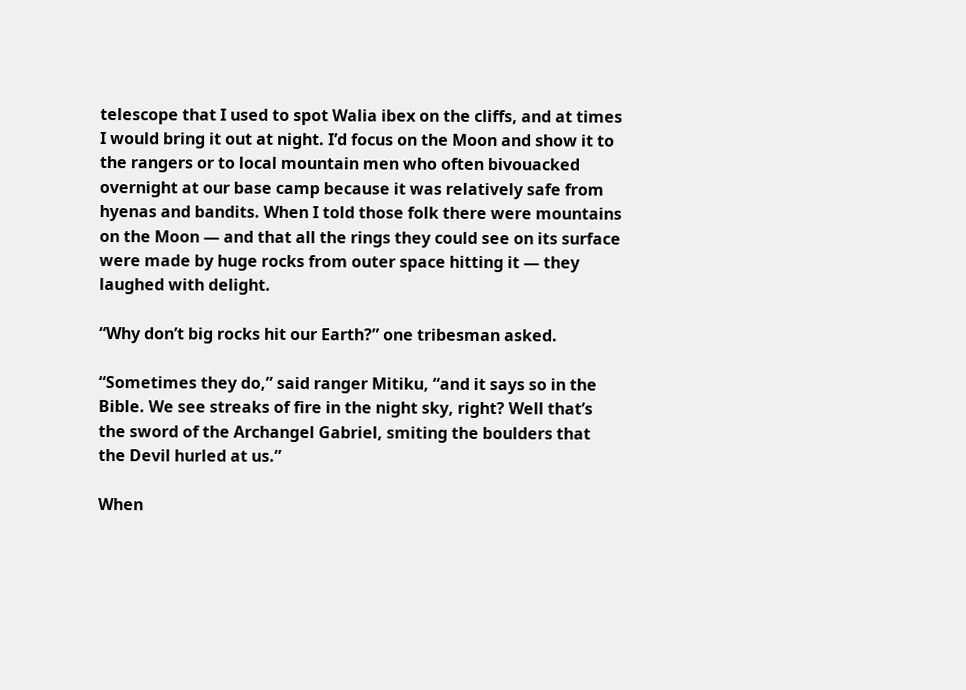telescope that I used to spot Walia ibex on the cliffs, and at times I would bring it out at night. I’d focus on the Moon and show it to the rangers or to local mountain men who often bivouacked overnight at our base camp because it was relatively safe from hyenas and bandits. When I told those folk there were mountains on the Moon — and that all the rings they could see on its surface were made by huge rocks from outer space hitting it — they laughed with delight.

“Why don’t big rocks hit our Earth?” one tribesman asked.

“Sometimes they do,” said ranger Mitiku, “and it says so in the Bible. We see streaks of fire in the night sky, right? Well that’s the sword of the Archangel Gabriel, smiting the boulders that the Devil hurled at us.”

When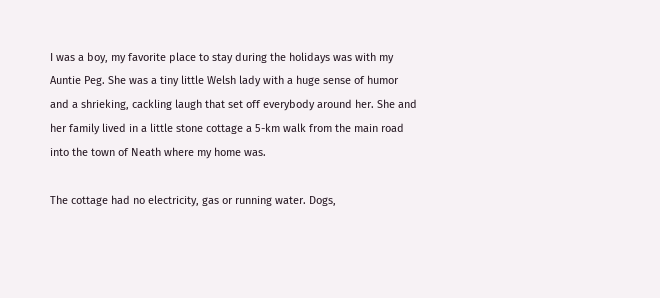I was a boy, my favorite place to stay during the holidays was with my Auntie Peg. She was a tiny little Welsh lady with a huge sense of humor and a shrieking, cackling laugh that set off everybody around her. She and her family lived in a little stone cottage a 5-km walk from the main road into the town of Neath where my home was.

The cottage had no electricity, gas or running water. Dogs,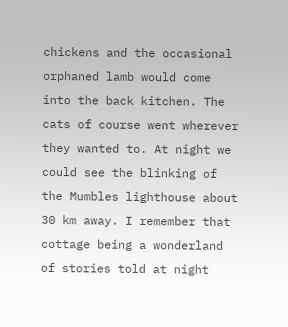chickens and the occasional orphaned lamb would come into the back kitchen. The cats of course went wherever they wanted to. At night we could see the blinking of the Mumbles lighthouse about 30 km away. I remember that cottage being a wonderland of stories told at night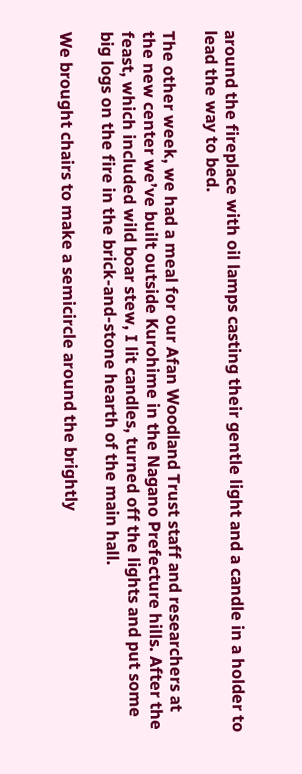around the fireplace with oil lamps casting their gentle light and a candle in a holder to lead the way to bed.

The other week, we had a meal for our Afan Woodland Trust staff and researchers at the new center we’ve built outside Kurohime in the Nagano Prefecture hills. After the feast, which included wild boar stew, I lit candles, turned off the lights and put some big logs on the fire in the brick-and-stone hearth of the main hall.

We brought chairs to make a semicircle around the brightly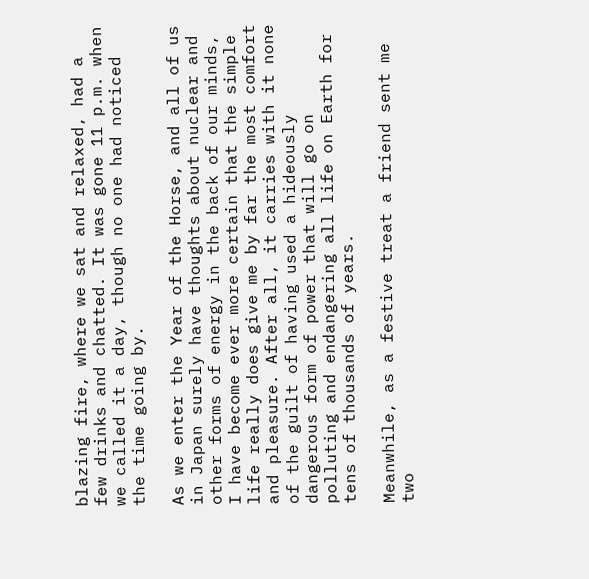blazing fire, where we sat and relaxed, had a few drinks and chatted. It was gone 11 p.m. when we called it a day, though no one had noticed the time going by.

As we enter the Year of the Horse, and all of us in Japan surely have thoughts about nuclear and other forms of energy in the back of our minds, I have become ever more certain that the simple life really does give me by far the most comfort and pleasure. After all, it carries with it none of the guilt of having used a hideously dangerous form of power that will go on polluting and endangering all life on Earth for tens of thousands of years.

Meanwhile, as a festive treat a friend sent me two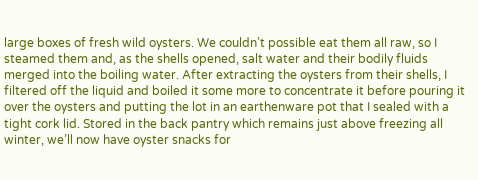large boxes of fresh wild oysters. We couldn’t possible eat them all raw, so I steamed them and, as the shells opened, salt water and their bodily fluids merged into the boiling water. After extracting the oysters from their shells, I filtered off the liquid and boiled it some more to concentrate it before pouring it over the oysters and putting the lot in an earthenware pot that I sealed with a tight cork lid. Stored in the back pantry which remains just above freezing all winter, we’ll now have oyster snacks for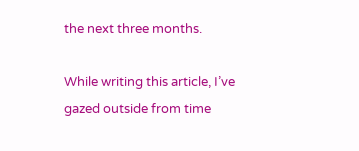the next three months.

While writing this article, I’ve gazed outside from time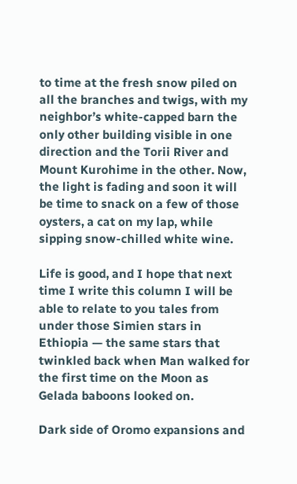to time at the fresh snow piled on all the branches and twigs, with my neighbor’s white-capped barn the only other building visible in one direction and the Torii River and Mount Kurohime in the other. Now, the light is fading and soon it will be time to snack on a few of those oysters, a cat on my lap, while sipping snow-chilled white wine.

Life is good, and I hope that next time I write this column I will be able to relate to you tales from under those Simien stars in Ethiopia — the same stars that twinkled back when Man walked for the first time on the Moon as Gelada baboons looked on.

Dark side of Oromo expansions and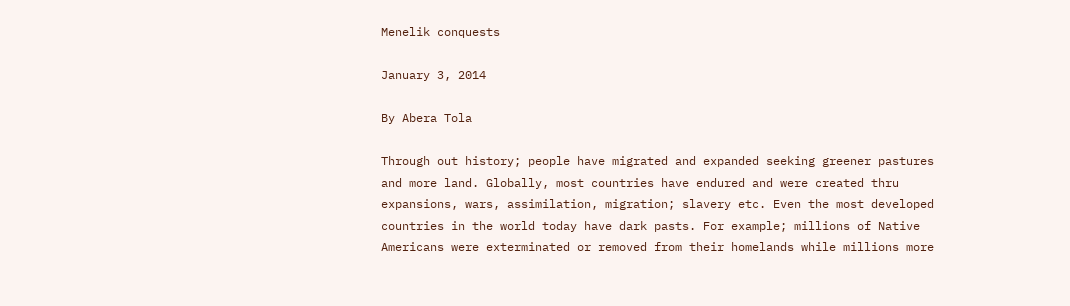Menelik conquests

January 3, 2014

By Abera Tola

Through out history; people have migrated and expanded seeking greener pastures and more land. Globally, most countries have endured and were created thru expansions, wars, assimilation, migration; slavery etc. Even the most developed countries in the world today have dark pasts. For example; millions of Native Americans were exterminated or removed from their homelands while millions more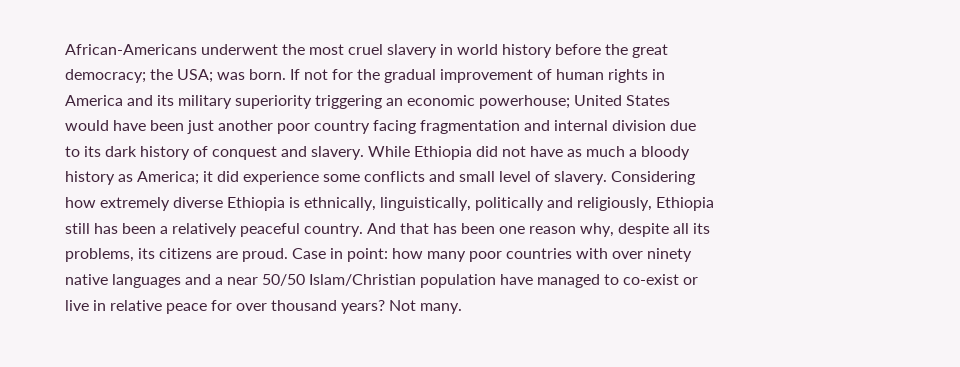African-Americans underwent the most cruel slavery in world history before the great democracy; the USA; was born. If not for the gradual improvement of human rights in America and its military superiority triggering an economic powerhouse; United States would have been just another poor country facing fragmentation and internal division due to its dark history of conquest and slavery. While Ethiopia did not have as much a bloody history as America; it did experience some conflicts and small level of slavery. Considering how extremely diverse Ethiopia is ethnically, linguistically, politically and religiously, Ethiopia still has been a relatively peaceful country. And that has been one reason why, despite all its problems, its citizens are proud. Case in point: how many poor countries with over ninety native languages and a near 50/50 Islam/Christian population have managed to co-exist or live in relative peace for over thousand years? Not many.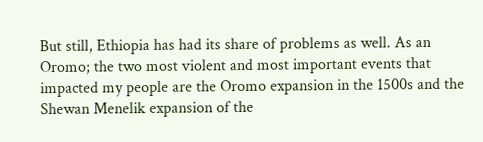But still, Ethiopia has had its share of problems as well. As an Oromo; the two most violent and most important events that impacted my people are the Oromo expansion in the 1500s and the Shewan Menelik expansion of the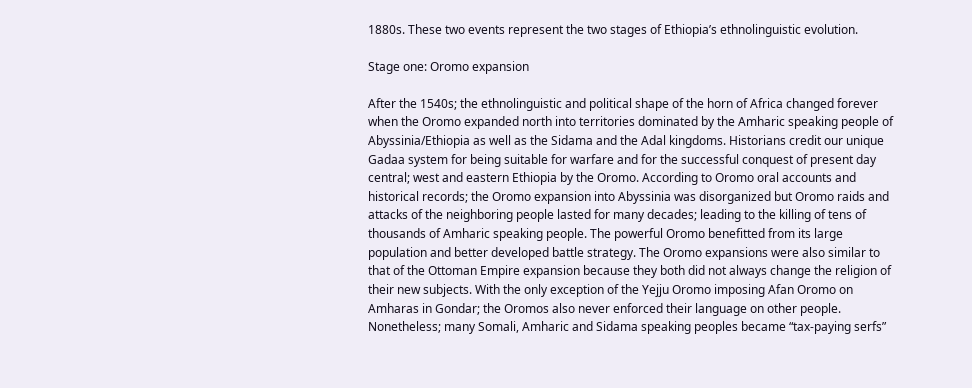1880s. These two events represent the two stages of Ethiopia’s ethnolinguistic evolution.

Stage one: Oromo expansion

After the 1540s; the ethnolinguistic and political shape of the horn of Africa changed forever when the Oromo expanded north into territories dominated by the Amharic speaking people of Abyssinia/Ethiopia as well as the Sidama and the Adal kingdoms. Historians credit our unique Gadaa system for being suitable for warfare and for the successful conquest of present day central; west and eastern Ethiopia by the Oromo. According to Oromo oral accounts and historical records; the Oromo expansion into Abyssinia was disorganized but Oromo raids and attacks of the neighboring people lasted for many decades; leading to the killing of tens of thousands of Amharic speaking people. The powerful Oromo benefitted from its large population and better developed battle strategy. The Oromo expansions were also similar to that of the Ottoman Empire expansion because they both did not always change the religion of their new subjects. With the only exception of the Yejju Oromo imposing Afan Oromo on Amharas in Gondar; the Oromos also never enforced their language on other people. Nonetheless; many Somali, Amharic and Sidama speaking peoples became “tax-paying serfs”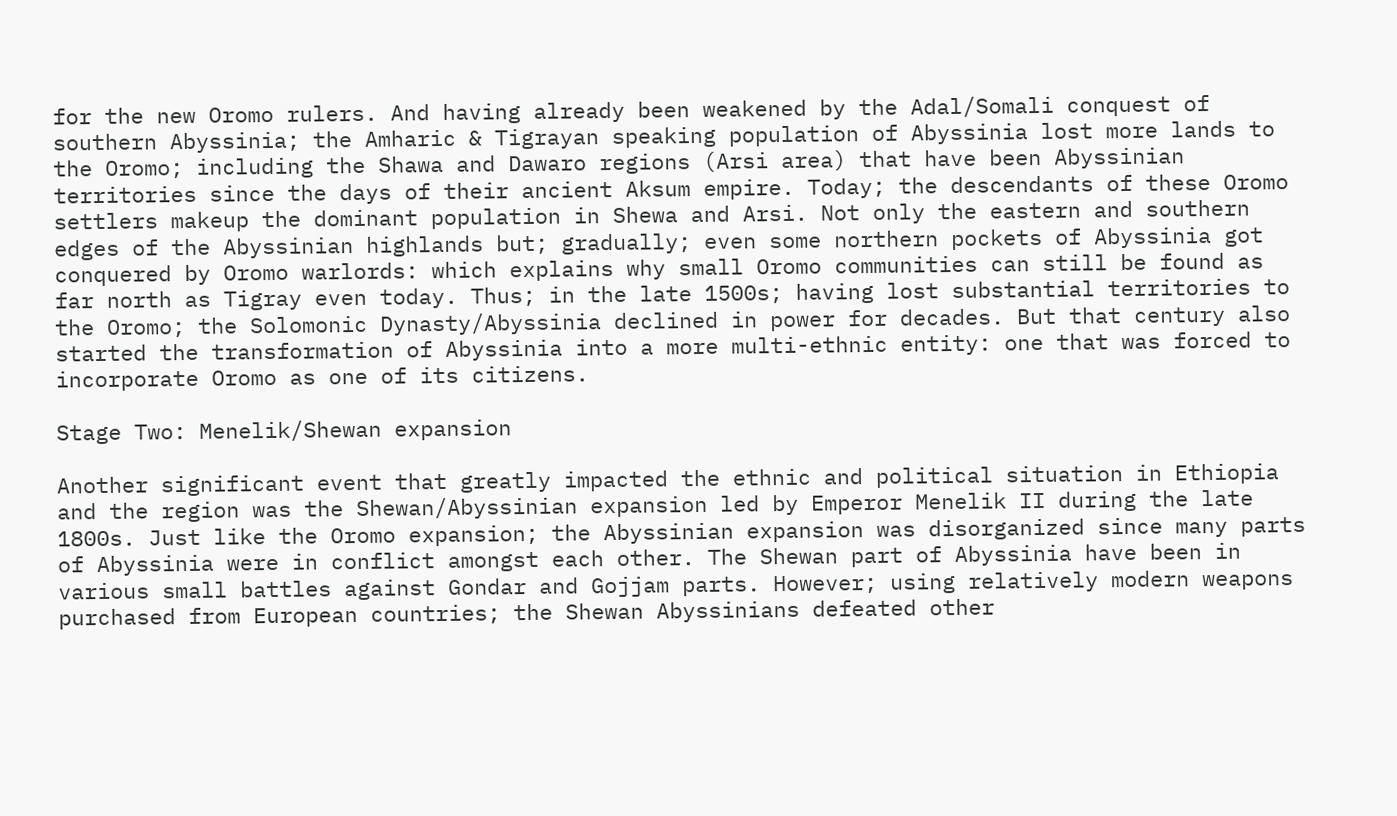for the new Oromo rulers. And having already been weakened by the Adal/Somali conquest of southern Abyssinia; the Amharic & Tigrayan speaking population of Abyssinia lost more lands to the Oromo; including the Shawa and Dawaro regions (Arsi area) that have been Abyssinian territories since the days of their ancient Aksum empire. Today; the descendants of these Oromo settlers makeup the dominant population in Shewa and Arsi. Not only the eastern and southern edges of the Abyssinian highlands but; gradually; even some northern pockets of Abyssinia got conquered by Oromo warlords: which explains why small Oromo communities can still be found as far north as Tigray even today. Thus; in the late 1500s; having lost substantial territories to the Oromo; the Solomonic Dynasty/Abyssinia declined in power for decades. But that century also started the transformation of Abyssinia into a more multi-ethnic entity: one that was forced to incorporate Oromo as one of its citizens.

Stage Two: Menelik/Shewan expansion

Another significant event that greatly impacted the ethnic and political situation in Ethiopia and the region was the Shewan/Abyssinian expansion led by Emperor Menelik II during the late 1800s. Just like the Oromo expansion; the Abyssinian expansion was disorganized since many parts of Abyssinia were in conflict amongst each other. The Shewan part of Abyssinia have been in various small battles against Gondar and Gojjam parts. However; using relatively modern weapons purchased from European countries; the Shewan Abyssinians defeated other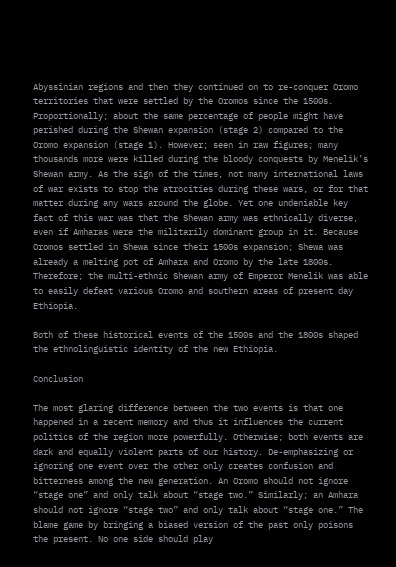Abyssinian regions and then they continued on to re-conquer Oromo territories that were settled by the Oromos since the 1500s. Proportionally; about the same percentage of people might have perished during the Shewan expansion (stage 2) compared to the Oromo expansion (stage 1). However; seen in raw figures; many thousands more were killed during the bloody conquests by Menelik’s Shewan army. As the sign of the times, not many international laws of war exists to stop the atrocities during these wars, or for that matter during any wars around the globe. Yet one undeniable key fact of this war was that the Shewan army was ethnically diverse, even if Amharas were the militarily dominant group in it. Because Oromos settled in Shewa since their 1500s expansion; Shewa was already a melting pot of Amhara and Oromo by the late 1800s. Therefore; the multi-ethnic Shewan army of Emperor Menelik was able to easily defeat various Oromo and southern areas of present day Ethiopia.

Both of these historical events of the 1500s and the 1800s shaped the ethnolinguistic identity of the new Ethiopia.

Conclusion

The most glaring difference between the two events is that one happened in a recent memory and thus it influences the current politics of the region more powerfully. Otherwise; both events are dark and equally violent parts of our history. De-emphasizing or ignoring one event over the other only creates confusion and bitterness among the new generation. An Oromo should not ignore “stage one” and only talk about “stage two.” Similarly; an Amhara should not ignore “stage two” and only talk about “stage one.” The blame game by bringing a biased version of the past only poisons the present. No one side should play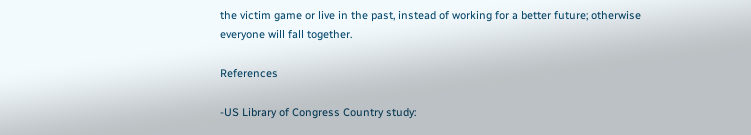the victim game or live in the past, instead of working for a better future; otherwise everyone will fall together.

References

-US Library of Congress Country study: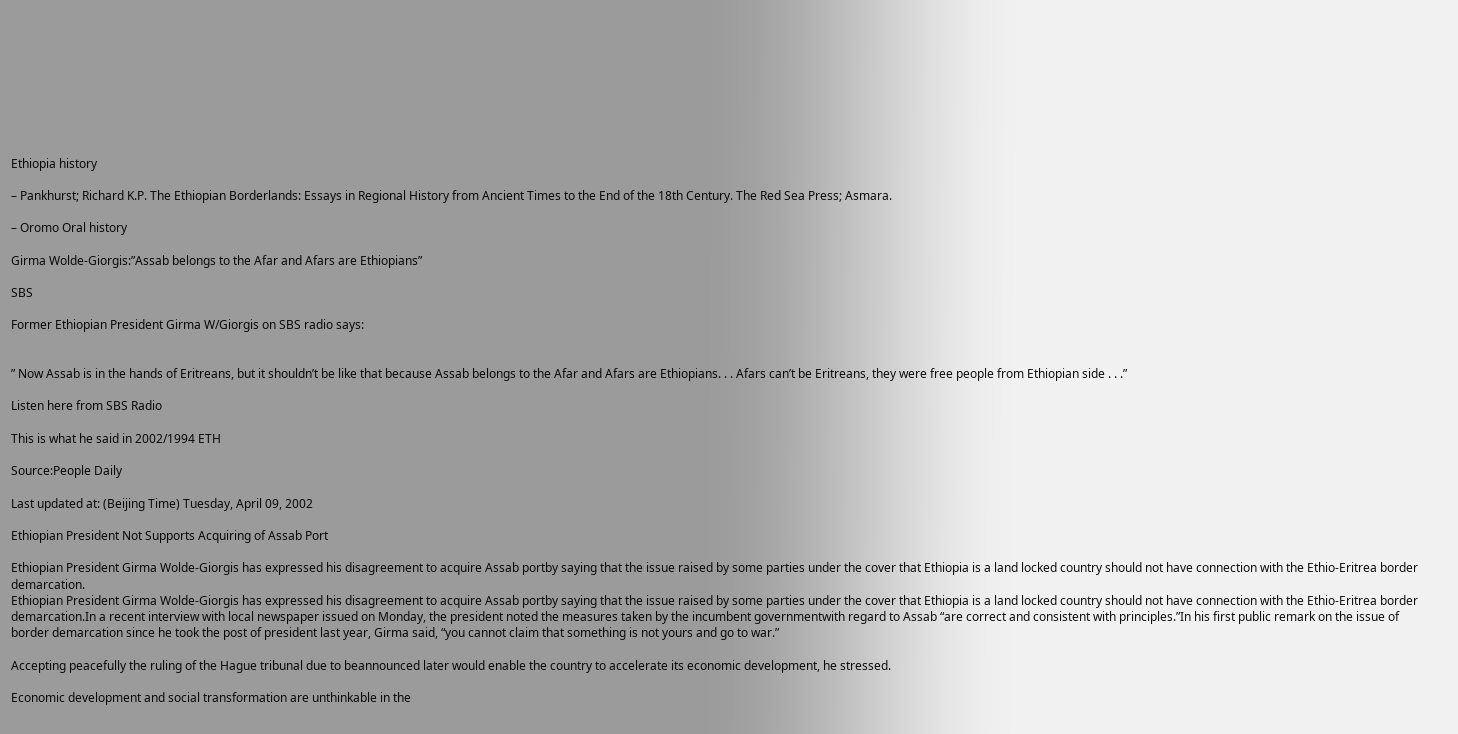Ethiopia history

– Pankhurst; Richard K.P. The Ethiopian Borderlands: Essays in Regional History from Ancient Times to the End of the 18th Century. The Red Sea Press; Asmara.

– Oromo Oral history

Girma Wolde-Giorgis:”Assab belongs to the Afar and Afars are Ethiopians”

SBS

Former Ethiopian President Girma W/Giorgis on SBS radio says:


” Now Assab is in the hands of Eritreans, but it shouldn’t be like that because Assab belongs to the Afar and Afars are Ethiopians. . . Afars can’t be Eritreans, they were free people from Ethiopian side . . .”

Listen here from SBS Radio

This is what he said in 2002/1994 ETH

Source:People Daily

Last updated at: (Beijing Time) Tuesday, April 09, 2002

Ethiopian President Not Supports Acquiring of Assab Port

Ethiopian President Girma Wolde-Giorgis has expressed his disagreement to acquire Assab portby saying that the issue raised by some parties under the cover that Ethiopia is a land locked country should not have connection with the Ethio-Eritrea border demarcation.
Ethiopian President Girma Wolde-Giorgis has expressed his disagreement to acquire Assab portby saying that the issue raised by some parties under the cover that Ethiopia is a land locked country should not have connection with the Ethio-Eritrea border demarcation.In a recent interview with local newspaper issued on Monday, the president noted the measures taken by the incumbent governmentwith regard to Assab “are correct and consistent with principles.”In his first public remark on the issue of border demarcation since he took the post of president last year, Girma said, “you cannot claim that something is not yours and go to war.”

Accepting peacefully the ruling of the Hague tribunal due to beannounced later would enable the country to accelerate its economic development, he stressed.

Economic development and social transformation are unthinkable in the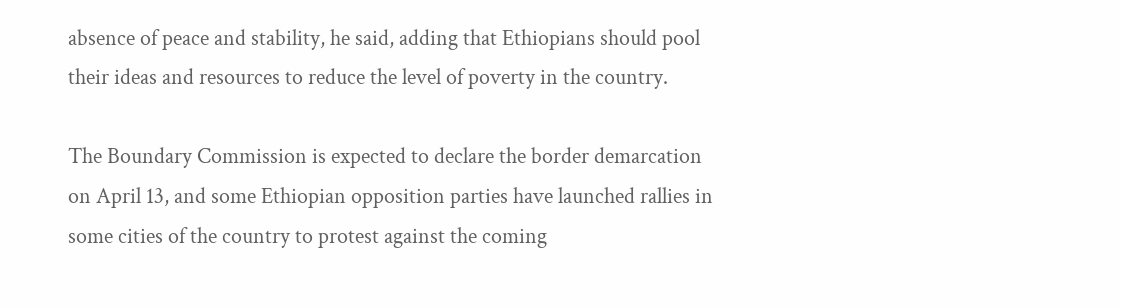absence of peace and stability, he said, adding that Ethiopians should pool their ideas and resources to reduce the level of poverty in the country.

The Boundary Commission is expected to declare the border demarcation on April 13, and some Ethiopian opposition parties have launched rallies in some cities of the country to protest against the coming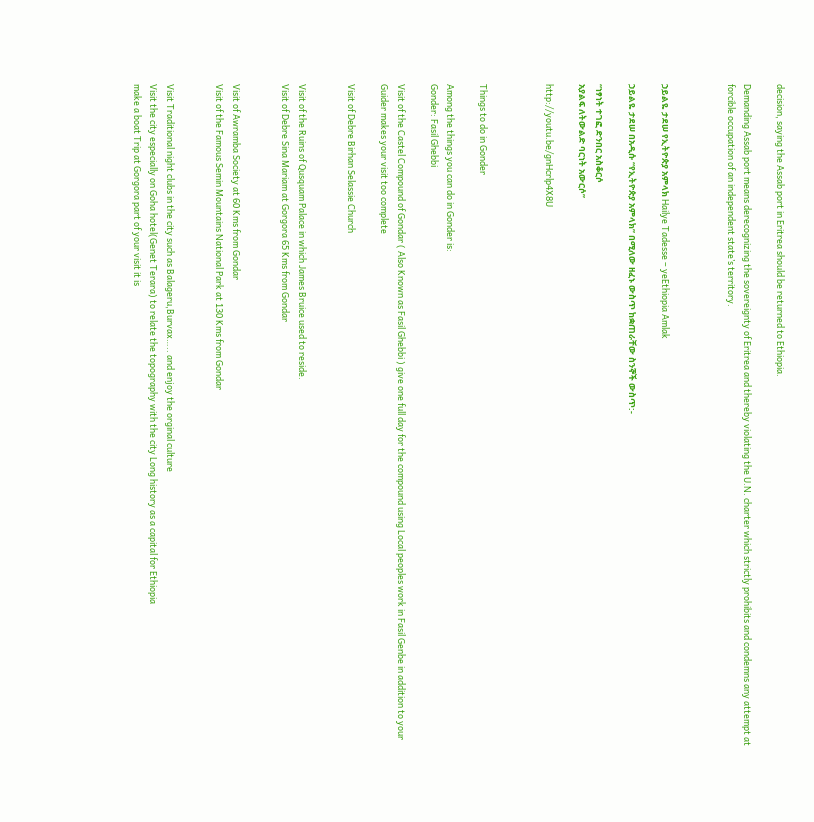decision, saying the Assab port in Eritrea should be returned to Ethiopia.

Demanding Assab port means derecognizing the sovereignty of Eritrea and thereby violating the U.N. charter which strictly prohibits and condemns any attempt at forcible occupation of an independent state’s territory.



ኃይልዬ ታደሠ የኢትዮጵያ አምላክ Hailye Tadesse – yeEthiopia Amlak

ኃይልዬ ታደሠ በአዲሱ “የኢትዮጵያ አምላክ” በሚለው ዘፈኑ ውስጥ ከቋጠራቸው ስንኞች ውስጥ:-

“ነፃነት ተገፎ ድንበር አስቆርሶ
አያልፍ ለትውልድ ባርነት አውርሶ”

http://youtu.be/gnHcrlp4X8U



Things to do in Gonder

Among the things you can do in Gonder is:
Gonder: Fasil Ghebbi

Visit of the Castel Compound of Gondar ( Also Known as Fasil Ghebbi ) give one full day for the compound using Local peoples work in Fasil Genbe in addition to your Guider makes your visit too complete

Visit of Debre Birhan Selassie Church


Visit of the Ruins of Qusquam Palace in which James Bruice used to reside.
Visit of Debre Sina Mariam at Gorgora 65 Kms from Gondar


Visit of Awramba Society at 60 Kms from Gondar
Visit of the Famous Semin Mountains National Park at 130 Kms from Gondar


Visit Traditional night clubs in the city such as Balageru,Burvax….. and enjoy the orginal culture
Visit the city especially on Goha hotel(Genet Terara) to relate the topography with the city Long history as a capital for Ethiopia
make a boat Trip at Gorgora part of your visit it is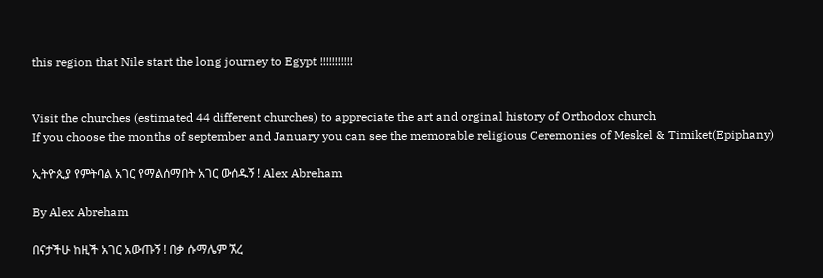this region that Nile start the long journey to Egypt !!!!!!!!!!!


Visit the churches (estimated 44 different churches) to appreciate the art and orginal history of Orthodox church
If you choose the months of september and January you can see the memorable religious Ceremonies of Meskel & Timiket(Epiphany)

ኢትዮጲያ የምትባል አገር የማልሰማበት አገር ውሰዱኝ ! Alex Abreham

By Alex Abreham

በናታችሁ ከዚች አገር አውጡኝ ! በቃ ሱማሌም ኧረ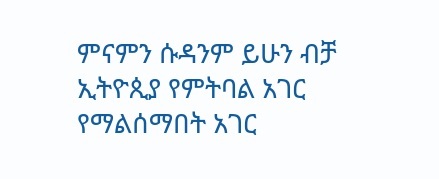ምናምን ሱዳንም ይሁን ብቻ ኢትዮጲያ የምትባል አገር የማልሰማበት አገር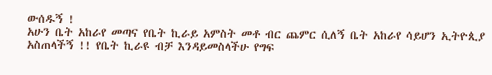ውሰዱኝ !
አሁን ቤት አከራየ መጣና የቤት ኪራይ አምስት መቶ ብር ጨምር ሲለኝ ቤት አከራየ ሳይሆን ኢትዮጲያ አስጠላችኝ !! የቤት ኪራዩ ብቻ እንዳይመስላችሁ የግፍ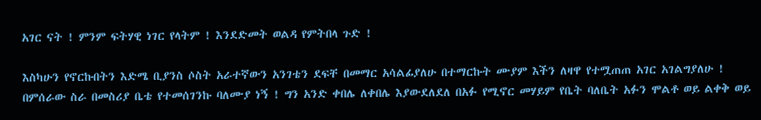አገር ናት ! ምንም ፍትሃዊ ነገር የላትም ! እንደድመት ወልዳ የምትበላ ጉድ !

እስካሁን የኖርኩበትን እድሜ ቢያንስ ሶስት አራተኛውን አንገቴን ደፍቸ በመማር አሳልፊያለሁ በተማርኩት ሙያም እችን ለዛዋ የተሟጠጠ አገር አገልግያለሁ ! በምሰራው ስራ በመስሪያ ቤቴ የተመሰገንኩ ባለሙያ ነኝ ! ግን አንድ ቀበሌ ለቀበሌ እያውደለደለ በአፉ የሚኖር መሃይም የቤት ባለቤት አፉን ሞልቶ ወይ ልቀቅ ወይ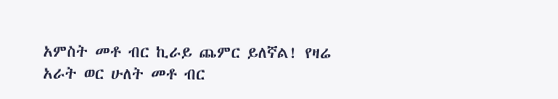አምስት መቶ ብር ኪራይ ጨምር ይለኛል! የዛሬ አራት ወር ሁለት መቶ ብር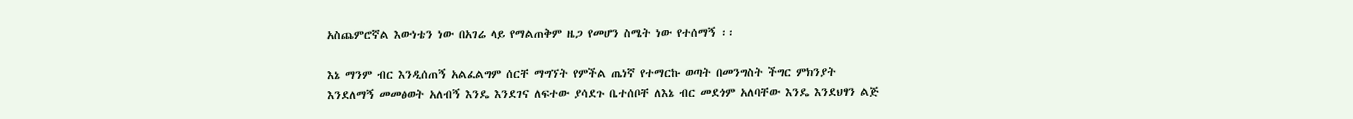አስጨምሮኛል እውነቴን ነው በአገሬ ላይ የማልጠቅም ዜጋ የመሆን ስሜት ነው የተሰማኝ ፡፡

እኔ ማንም ብር እንዲሰጠኝ አልፈልግም ሰርቸ ማግኘት የምችል ጤነኛ የተማርኩ ወጣት በመንግስት ችግር ምክንያት እንደለማኝ መመፅወት አለብኝ እንዴ እንደገና ለፍተው ያሳደጉ ቤተሰቦቸ ለእኔ ብር መደጎም አለባቸው እንዴ እንደህፃን ልጅ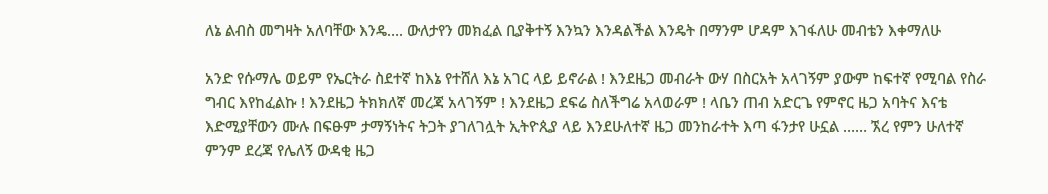ለኔ ልብስ መግዛት አለባቸው እንዴ…. ውለታየን መክፈል ቢያቅተኝ እንኳን እንዳልችል እንዴት በማንም ሆዳም እገፋለሁ መብቴን እቀማለሁ

አንድ የሱማሌ ወይም የኤርትራ ስደተኛ ከእኔ የተሸለ እኔ አገር ላይ ይኖራል ! እንደዜጋ መብራት ውሃ በስርአት አላገኝም ያውም ከፍተኛ የሚባል የስራ ግብር እየከፈልኩ ! እንደዜጋ ትክክለኛ መረጃ አላገኝም ! እንደዜጋ ደፍሬ ስለችግሬ አላወራም ! ላቤን ጠብ አድርጌ የምኖር ዜጋ አባትና እናቴ እድሚያቸውን ሙሉ በፍፁም ታማኝነትና ትጋት ያገለገሏት ኢትዮጲያ ላይ እንደሁለተኛ ዜጋ መንከራተት እጣ ፋንታየ ሁኗል …… ኧረ የምን ሁለተኛ ምንም ደረጃ የሌለኝ ውዳቂ ዜጋ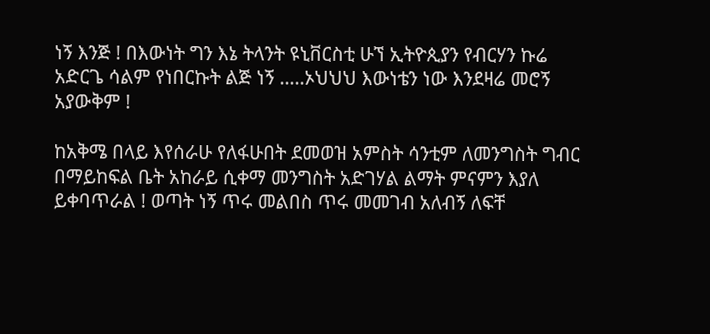ነኝ እንጅ ! በእውነት ግን እኔ ትላንት ዩኒቨርስቲ ሁኘ ኢትዮጲያን የብርሃን ኩሬ አድርጌ ሳልም የነበርኩት ልጅ ነኝ …..ኦህህህ እውነቴን ነው እንደዛሬ መሮኝ አያውቅም !

ከአቅሜ በላይ እየሰራሁ የለፋሁበት ደመወዝ አምስት ሳንቲም ለመንግስት ግብር በማይከፍል ቤት አከራይ ሲቀማ መንግስት አድገሃል ልማት ምናምን እያለ ይቀባጥራል ! ወጣት ነኝ ጥሩ መልበስ ጥሩ መመገብ አለብኝ ለፍቸ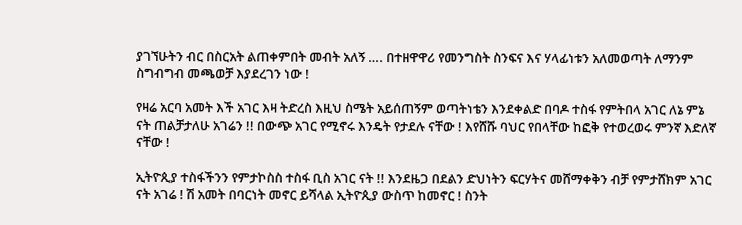ያገኘሁትን ብር በስርአት ልጠቀምበት መብት አለኝ …. በተዘዋዋሪ የመንግስት ስንፍና እና ሃላፊነቱን አለመወጣት ለማንም ስግብግብ መጫወቻ እያደረገን ነው !

የዛሬ አርባ አመት እች አገር እዛ ትድረስ እዚህ ስሜት አይሰጠኝም ወጣትነቴን እንደቀልድ በባዶ ተስፋ የምትበላ አገር ለኔ ምኔ ናት ጠልቻታለሁ አገሬን !! በውጭ አገር የሚኖሩ እንዴት የታደሉ ናቸው ! እየሸሹ ባህር የበላቸው ከፎቅ የተወረወሩ ምንኛ እድለኛ ናቸው !

ኢትዮጲያ ተስፋችንን የምታኮስስ ተስፋ ቢስ አገር ናት !! እንደዜጋ በደልን ድህነትን ፍርሃትና መሸማቀቅን ብቻ የምታሸክም አገር ናት አገሬ ! ሽ አመት በባርነት መኖር ይሻላል ኢትዮጲያ ውስጥ ከመኖር ! ስንት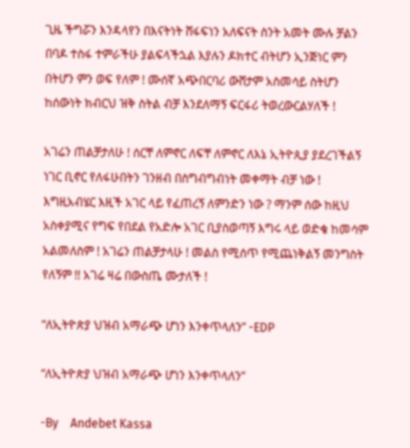ጊዜ ችግሯን እንዳላየን በእናትነት ሸፋፍነን አለፍናት ስንት አመት ሙሉ ቻልን በባዶ ተስፋ ተምራችሁ ያልፍላችኋል እያሉን ዶክተር ብትሆን ኢንጅነር ምን በትሆን ምን ወፍ የለም ! ሙሰኛ አጭበርባሪ ውሸታም አስመሳይ ስትሆን ከሰውነት ክብርህ ዝቅ ስትል ብቻ እንደለማኝ ፍርፋሪ ትወረውርልሃለች !

አገሬን ጠልቻታለሁ ! ሰርቸ ለምኖር ለፍቸ ለምኖር ለእኔ ኢትዮጲያ ያደረገችልኝ ነገር ቢኖር የለፋሁበትን ገንዘብ በስግብግብነት መቀማት ብቻ ነው ! እግዚአብሄር እዚች አገር ላይ የፈጠረኝ ለምንድን ነው ? ማንም ሰው ከዚህ አስቀያሚና የግፍ የበደል የአድሎ አገር ቢያስወጣኝ እግሩ ላይ ወድቄ ከመሳም አልመለስም ! አገሬን ጠልቻታላሁ ! መልስ የሚሰጥ የሚጨነቅልኝ መንግስት የለኝም !! አገሬ ዛሬ በውስጤ ሙታለች !

“ለኢትዮጵያ ህዝብ አማራጭ ሆነን እንቀጥላለን” -EDP

“ለኢትዮጵያ ህዝብ አማራጭ ሆነን እንቀጥላለን”

-By    Andebet Kassa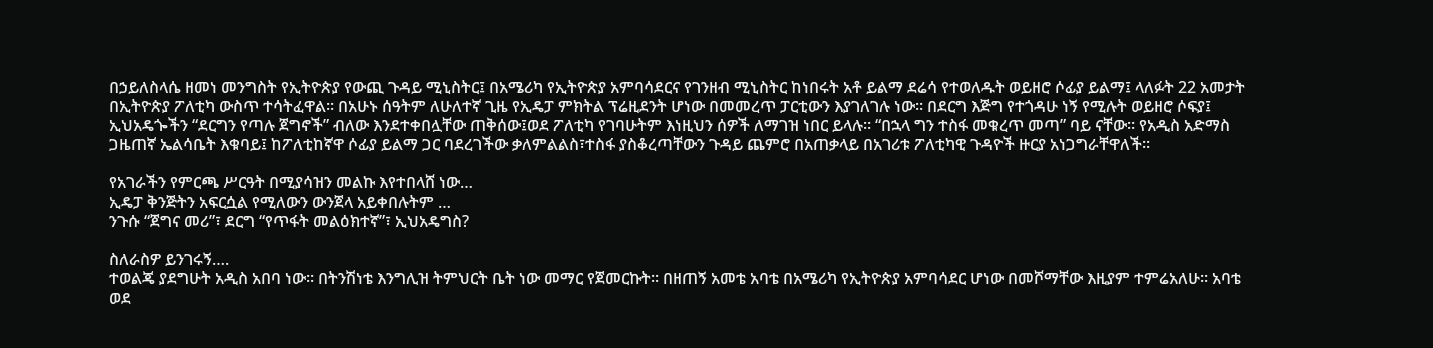በኃይለስላሴ ዘመነ መንግስት የኢትዮጵያ የውጪ ጉዳይ ሚኒስትር፤ በአሜሪካ የኢትዮጵያ አምባሳደርና የገንዘብ ሚኒስትር ከነበሩት አቶ ይልማ ደሬሳ የተወለዱት ወይዘሮ ሶፊያ ይልማ፤ ላለፉት 22 አመታት በኢትዮጵያ ፖለቲካ ውስጥ ተሳትፈዋል፡፡ በአሁኑ ሰዓትም ለሁለተኛ ጊዜ የኢዴፓ ምክትል ፕሬዚደንት ሆነው በመመረጥ ፓርቲውን እያገለገሉ ነው፡፡ በደርግ እጅግ የተጎዳሁ ነኝ የሚሉት ወይዘሮ ሶፍያ፤ ኢህአዴጐችን “ደርግን የጣሉ ጀግኖች” ብለው እንደተቀበሏቸው ጠቅሰው፤ወደ ፖለቲካ የገባሁትም እነዚህን ሰዎች ለማገዝ ነበር ይላሉ። “በኋላ ግን ተስፋ መቁረጥ መጣ” ባይ ናቸው። የአዲስ አድማስ ጋዜጠኛ ኤልሳቤት እቁባይ፤ ከፖለቲከኛዋ ሶፊያ ይልማ ጋር ባደረገችው ቃለምልልስ፣ተስፋ ያስቆረጣቸውን ጉዳይ ጨምሮ በአጠቃላይ በአገሪቱ ፖለቲካዊ ጉዳዮች ዙርያ አነጋግራቸዋለች፡፡

የአገራችን የምርጫ ሥርዓት በሚያሳዝን መልኩ እየተበላሸ ነው…
ኢዴፓ ቅንጅትን አፍርሷል የሚለውን ውንጀላ አይቀበሉትም …
ንጉሱ “ጀግና መሪ”፣ ደርግ “የጥፋት መልዕክተኛ”፣ ኢህአዴግስ?

ስለራስዎ ይንገሩኝ….
ተወልጄ ያደግሁት አዲስ አበባ ነው፡፡ በትንሽነቴ እንግሊዝ ትምህርት ቤት ነው መማር የጀመርኩት፡፡ በዘጠኝ አመቴ አባቴ በአሜሪካ የኢትዮጵያ አምባሳደር ሆነው በመሾማቸው እዚያም ተምሬአለሁ፡፡ አባቴ ወደ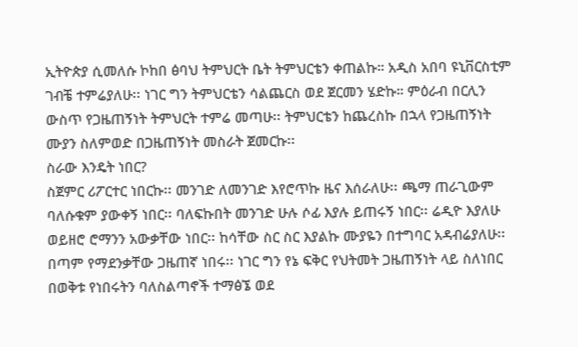ኢትዮጵያ ሲመለሱ ኮከበ ፅባህ ትምህርት ቤት ትምህርቴን ቀጠልኩ። አዲስ አበባ ዩኒቨርስቲም ገብቼ ተምሬያለሁ፡፡ ነገር ግን ትምህርቴን ሳልጨርስ ወደ ጀርመን ሄድኩ። ምዕራብ በርሊን ውስጥ የጋዜጠኝነት ትምህርት ተምሬ መጣሁ፡፡ ትምህርቴን ከጨረስኩ በኋላ የጋዜጠኝነት ሙያን ስለምወድ በጋዜጠኝነት መስራት ጀመርኩ፡፡
ስራው እንዴት ነበር?
ስጀምር ሪፖርተር ነበርኩ፡፡ መንገድ ለመንገድ እየሮጥኩ ዜና እሰራለሁ፡፡ ጫማ ጠራጊውም ባለሱቁም ያውቀኝ ነበር፡፡ ባለፍኩበት መንገድ ሁሉ ሶፊ እያሉ ይጠሩኝ ነበር፡፡ ሬዲዮ እያለሁ ወይዘሮ ሮማንን አውቃቸው ነበር፡፡ ከሳቸው ስር ስር እያልኩ ሙያዬን በተግባር አዳብሬያለሁ፡፡ በጣም የማደንቃቸው ጋዜጠኛ ነበሩ፡፡ ነገር ግን የኔ ፍቅር የህትመት ጋዜጠኝነት ላይ ስለነበር በወቅቱ የነበሩትን ባለስልጣኖች ተማፅኜ ወደ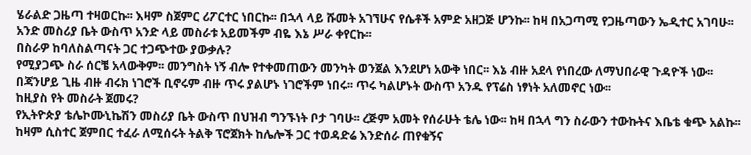ሄራልድ ጋዜጣ ተዛወርኩ፡፡ እዛም ስጀምር ሪፖርተር ነበርኩ፡፡ በኋላ ላይ ሹመት አገኘሁና የሴቶች አምድ አዘጋጅ ሆንኩ፡፡ ከዛ በአጋጣሚ የጋዜጣውን ኤዲተር አገባሁ፡፡ አንድ መስሪያ ቤት ውስጥ አንድ ላይ መስራቱ አይመችም ብዬ እኔ ሥራ ቀየርኩ፡፡
በስራዎ ከባለስልጣናት ጋር ተጋጭተው ያውቃሉ?
የሚያጋጭ ስራ ሰርቼ አላውቅም፡፡ መንግስት ነኝ ብሎ የተቀመጠውን መንካት ወንጀል እንደሆነ አውቅ ነበር፡፡ እኔ ብዙ አደላ የነበረው ለማህበራዊ ጉዳዮች ነው፡፡ በጃንሆይ ጊዜ ብዙ ብሩክ ነገሮች ቢኖሩም ብዙ ጥሩ ያልሆኑ ነገሮችም ነበሩ፡፡ ጥሩ ካልሆኑት ውስጥ አንዱ የፕሬስ ነፃነት አለመኖር ነው፡፡
ከዚያስ የት መስራት ጀመሩ?
የኢትዮጵያ ቴሌኮሙኒኬሽን መስሪያ ቤት ውስጥ በህዝብ ግንኙነት ቦታ ገባሁ፡፡ ረጅም አመት የሰራሁት ቴሌ ነው፡፡ ከዛ በኋላ ግን ስራውን ተውኩትና እቤቴ ቁጭ አልኩ፡፡ ከዛም ሲስተር ጀምበር ተፈራ ለሚሰሩት ትልቅ ፕሮጀክት ከሌሎች ጋር ተወዳድሬ እንድሰራ ጠየቁኝና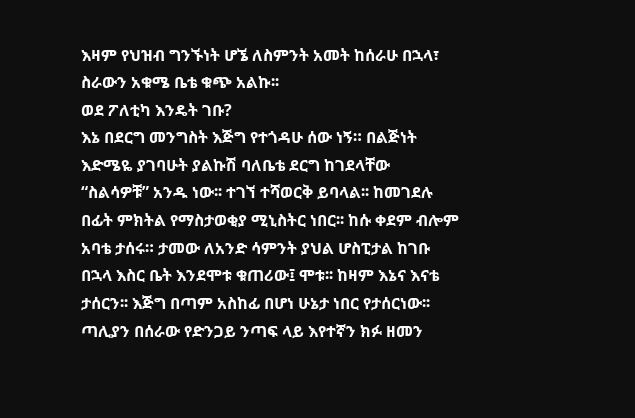እዛም የህዝብ ግንኙነት ሆኜ ለስምንት አመት ከሰራሁ በኋላ፣ ስራውን አቁሜ ቤቴ ቁጭ አልኩ፡፡
ወደ ፖለቲካ እንዴት ገቡ?
እኔ በደርግ መንግስት እጅግ የተጎዳሁ ሰው ነኝ። በልጅነት እድሜዬ ያገባሁት ያልኩሽ ባለቤቴ ደርግ ከገደላቸው “ስልሳዎቹ” አንዱ ነው፡፡ ተገኘ ተሻወርቅ ይባላል፡፡ ከመገደሉ በፊት ምክትል የማስታወቂያ ሚኒስትር ነበር፡፡ ከሱ ቀደም ብሎም አባቴ ታሰሩ። ታመው ለአንድ ሳምንት ያህል ሆስፒታል ከገቡ በኋላ እስር ቤት እንደሞቱ ቁጠሪው፤ ሞቱ፡፡ ከዛም እኔና እናቴ ታሰርን፡፡ እጅግ በጣም አስከፊ በሆነ ሁኔታ ነበር የታሰርነው፡፡ ጣሊያን በሰራው የድንጋይ ንጣፍ ላይ እየተኛን ክፉ ዘመን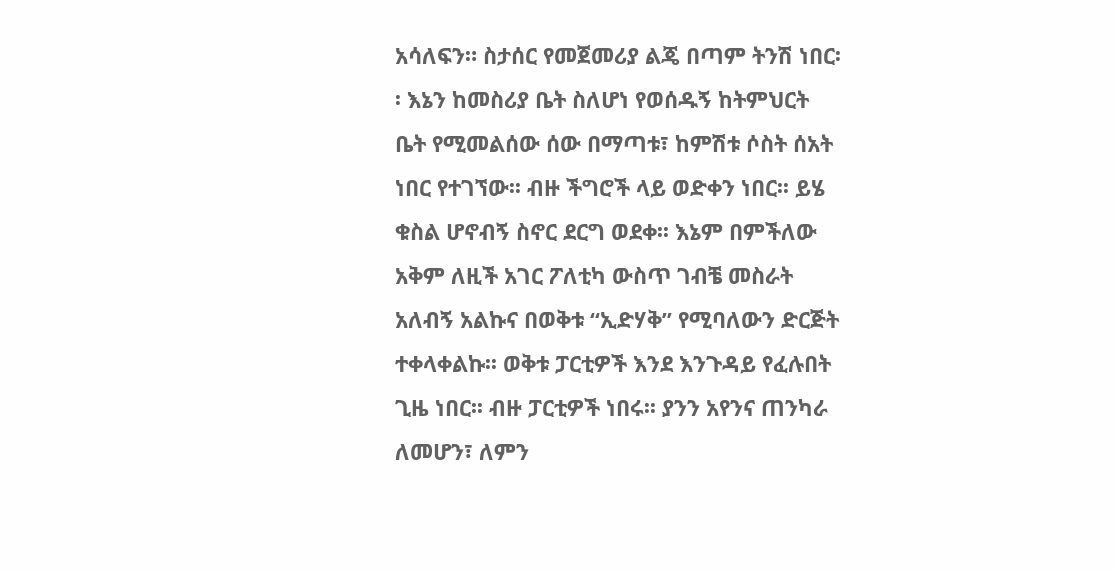አሳለፍን። ስታሰር የመጀመሪያ ልጄ በጣም ትንሽ ነበር፡፡ እኔን ከመስሪያ ቤት ስለሆነ የወሰዱኝ ከትምህርት ቤት የሚመልሰው ሰው በማጣቱ፣ ከምሽቱ ሶስት ሰአት ነበር የተገኘው፡፡ ብዙ ችግሮች ላይ ወድቀን ነበር፡፡ ይሄ ቁስል ሆኖብኝ ስኖር ደርግ ወደቀ፡፡ እኔም በምችለው አቅም ለዚች አገር ፖለቲካ ውስጥ ገብቼ መስራት አለብኝ አልኩና በወቅቱ “ኢድሃቅ” የሚባለውን ድርጅት ተቀላቀልኩ፡፡ ወቅቱ ፓርቲዎች እንደ እንጉዳይ የፈሉበት ጊዜ ነበር፡፡ ብዙ ፓርቲዎች ነበሩ፡፡ ያንን አየንና ጠንካራ ለመሆን፣ ለምን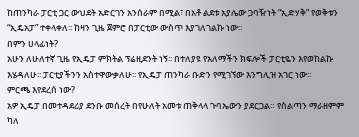ከጠንካራ ፓርቲ ጋር ውህደት አድርገን አንሰራም በሚል፣ በአቶ ልደቱ አያሌው ጋባዥነት “ኢድሃቅ” የወቅቱን “ኢዴአፓ” ተቀላቀለ፡፡ ከዛን ጊዜ ጀምሮ በፓርቲው ውስጥ እያገለገልኩ ነው፡፡
በምን ሀላፊነት?
አሁን ለሁለተኛ ጊዜ የኢዴፓ ምክትል ፕሬዚደንት ነኝ፡፡ በተለያዩ የአለማችን ክፍሎች ፓርቲዬን እየወከልኩ እሄዳለሁ፡፡ ፓርቲያችንን አስተዋውቃለሁ፡፡ የኢዴፓ ጠንካራ ቡድን የሚገኘው እንግሊዝ አገር ነው፡፡
ምርጫ እየደረሰ ነው?
አዎ ኢዴፓ በመተዳደሪያ ደንቡ መሰረት በየሁለት አመቱ ጠቅላላ ጉባኤውን ያደርጋል። የስልጣን ማራዘምም ካለ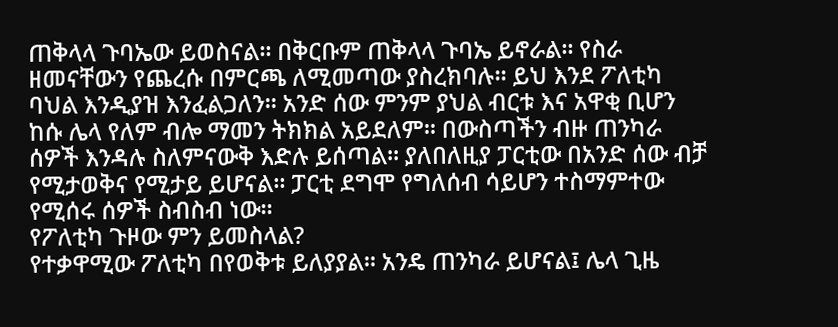ጠቅላላ ጉባኤው ይወስናል፡፡ በቅርቡም ጠቅላላ ጉባኤ ይኖራል፡፡ የስራ ዘመናቸውን የጨረሱ በምርጫ ለሚመጣው ያስረክባሉ፡፡ ይህ እንደ ፖለቲካ ባህል እንዲያዝ እንፈልጋለን፡፡ አንድ ሰው ምንም ያህል ብርቱ እና አዋቂ ቢሆን ከሱ ሌላ የለም ብሎ ማመን ትክክል አይደለም፡፡ በውስጣችን ብዙ ጠንካራ ሰዎች እንዳሉ ስለምናውቅ እድሉ ይሰጣል፡፡ ያለበለዚያ ፓርቲው በአንድ ሰው ብቻ የሚታወቅና የሚታይ ይሆናል። ፓርቲ ደግሞ የግለሰብ ሳይሆን ተስማምተው የሚሰሩ ሰዎች ስብስብ ነው፡፡
የፖለቲካ ጉዞው ምን ይመስላል?
የተቃዋሚው ፖለቲካ በየወቅቱ ይለያያል። አንዴ ጠንካራ ይሆናል፤ ሌላ ጊዜ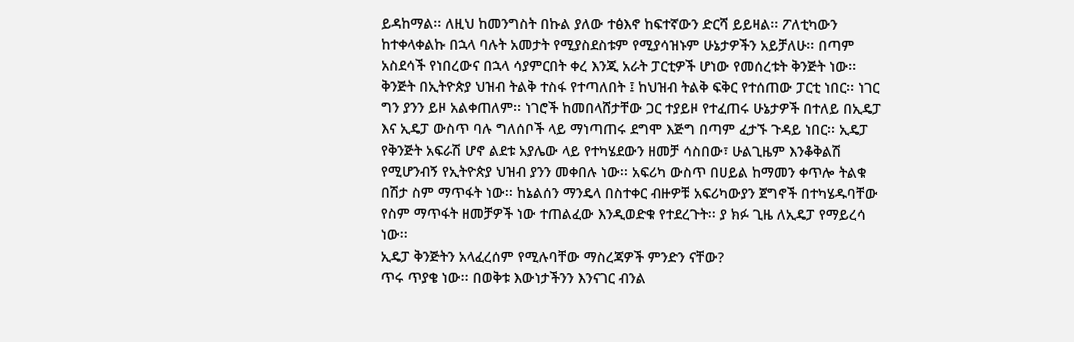ይዳከማል፡፡ ለዚህ ከመንግስት በኩል ያለው ተፅእኖ ከፍተኛውን ድርሻ ይይዛል፡፡ ፖለቲካውን ከተቀላቀልኩ በኋላ ባሉት አመታት የሚያስደስቱም የሚያሳዝኑም ሁኔታዎችን አይቻለሁ፡፡ በጣም አስደሳች የነበረውና በኋላ ሳያምርበት ቀረ እንጂ አራት ፓርቲዎች ሆነው የመሰረቱት ቅንጅት ነው፡፡ ቅንጅት በኢትዮጵያ ህዝብ ትልቅ ተስፋ የተጣለበት ፤ ከህዝብ ትልቅ ፍቅር የተሰጠው ፓርቲ ነበር፡፡ ነገር ግን ያንን ይዞ አልቀጠለም፡፡ ነገሮች ከመበላሸታቸው ጋር ተያይዞ የተፈጠሩ ሁኔታዎች በተለይ በኢዴፓ እና ኢዴፓ ውስጥ ባሉ ግለሰቦች ላይ ማነጣጠሩ ደግሞ እጅግ በጣም ፈታኙ ጉዳይ ነበር፡፡ ኢዴፓ የቅንጅት አፍራሽ ሆኖ ልደቱ አያሌው ላይ የተካሄደውን ዘመቻ ሳስበው፣ ሁልጊዜም እንቆቅልሽ የሚሆንብኝ የኢትዮጵያ ህዝብ ያንን መቀበሉ ነው፡፡ አፍሪካ ውስጥ በሀይል ከማመን ቀጥሎ ትልቁ በሽታ ስም ማጥፋት ነው፡፡ ከኔልሰን ማንዴላ በስተቀር ብዙዎቹ አፍሪካውያን ጀግኖች በተካሄዱባቸው የስም ማጥፋት ዘመቻዎች ነው ተጠልፈው እንዲወድቁ የተደረጉት፡፡ ያ ክፉ ጊዜ ለኢዴፓ የማይረሳ ነው፡፡
ኢዴፓ ቅንጅትን አላፈረሰም የሚሉባቸው ማስረጃዎች ምንድን ናቸው?
ጥሩ ጥያቄ ነው፡፡ በወቅቱ እውነታችንን እንናገር ብንል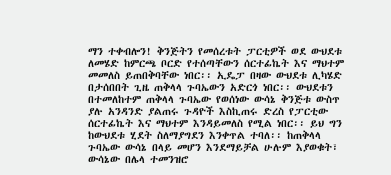ማን ተቀብሎን! ቅንጅትን የመሰረቱት ፓርቲዎች ወደ ውህደቱ ለመሄድ ከምርጫ ቦርድ የተሰጣቸውን ሰርተፊኬት እና ማህተም መመለስ ይጠበቅባቸው ነበር፡፡ ኢዴፓ በዛው ውህደቱ ሊካሄድ በታሰበበት ጊዜ ጠቅላላ ጉባኤውን አድርጎ ነበር፡፡ ውህደቱን በተመለከተም ጠቅላላ ጉባኤው የወሰነው ውሳኔ ቅንጅቱ ውስጥ ያሉ አንዳንድ ያልጠሩ ጉዳዮች እስኪጠሩ ድረስ የፓርቲው ሰርተፊኬት እና ማህተም እንዳይመለስ የሚል ነበር፡፡ ይህ ግን ከውህደቱ ሂደት ስለማያግደን እንቀጥል ተባለ፡፡ ከጠቅላላ ጉባኤው ውሳኔ በላይ መሆን እንደማይቻል ሁሉም እያወቁት፣ ውሳኔው በሌላ ተመንዝሮ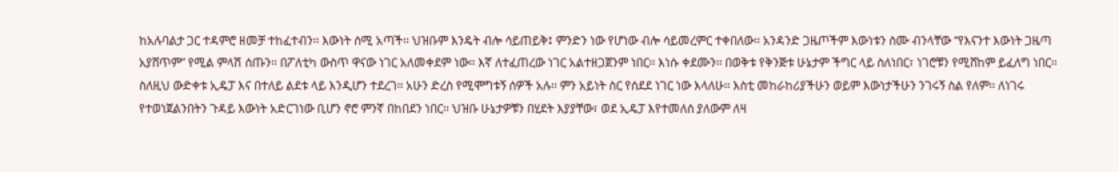ከአሉባልታ ጋር ተዳምሮ ዘመቻ ተከፈተብን፡፡ እውነት ሰሚ አጣች፡፡ ህዝቡም እንዴት ብሎ ሳይጠይቅ፤ ምንድን ነው የሆነው ብሎ ሳይመረምር ተቀበለው፡፡ አንዳንድ ጋዜጦችም እውነቱን ስሙ ብንላቸው “የእናንተ እውነት ጋዜጣ አያሸጥም” የሚል ምላሽ ሰጡን፡፡ በፖለቲካ ውስጥ ዋናው ነገር አለመቀደም ነው፡፡ እኛ ለተፈጠረው ነገር አልተዘጋጀንም ነበር፡፡ እነሱ ቀደሙን፡፡ በወቅቱ የቅንጅቱ ሁኔታም ችግር ላይ ስለነበር፣ ነገሮቹን የሚሸከም ይፈለግ ነበር፡፡ ስለዚህ ውድቀቱ ኢዴፓ እና በተለይ ልደቱ ላይ እንዲሆን ተደረገ፡፡ አሁን ድረስ የሚሞግቱኝ ሰዎች አሉ፡፡ ምን አይነት ስር የሰደደ ነገር ነው እላለሁ፡፡ እስቲ መከራከሪያችሁን ወይም እውነታችሁን ንገሩኝ ስል የለም፡፡ ለነገሩ የተወነጀልንበትን ጉዳይ እውነት አድርገነው ቢሆን ኖሮ ምንኛ በከበደን ነበር፡፡ ህዝቡ ሁኔታዎቹን በሂደት እያያቸው፣ ወደ ኢዴፓ እየተመለሰ ያለውም ለዛ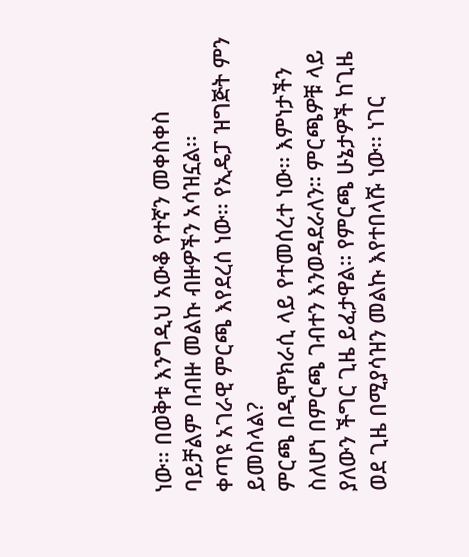ነው፡፡ በወቅቱ እንግዲህ አውቆ የተኛን መቀስቀስ ባይቻልም በብዙ መልኩ ብዙዎችን አሳዝኗል፡፡
ቀጣዩ አገራዊ ምርጫ እየደረሰ ነው፡፡ የኢዴፓ ዝግጅት ምን ይመስላል?
ምርጫ በዲሞክራሲ ላይ የተመሰረተ ነው፡፡ እምነታችን ስለሆነ በምርጫ ገብተን እንወዳደራለን። ምርጫዎቹ ላይ ያለውን ችግር ጊዜ ይፈታዋል። የምርጫ ሁኔታዎች ከጊዜ ወደ ጊዜ በሚያሳዝን መልኩ እየተበላሹ ነው፡፡ ነገር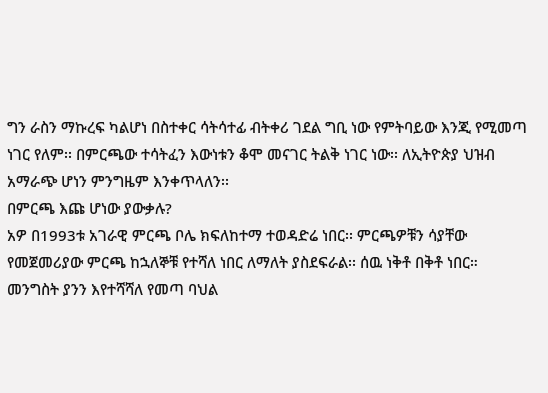ግን ራስን ማኩረፍ ካልሆነ በስተቀር ሳትሳተፊ ብትቀሪ ገደል ግቢ ነው የምትባይው እንጂ የሚመጣ ነገር የለም፡፡ በምርጫው ተሳትፈን እውነቱን ቆሞ መናገር ትልቅ ነገር ነው፡፡ ለኢትዮጵያ ህዝብ አማራጭ ሆነን ምንግዜም እንቀጥላለን፡፡
በምርጫ እጩ ሆነው ያውቃሉ?
አዎ በ1993ቱ አገራዊ ምርጫ ቦሌ ክፍለከተማ ተወዳድሬ ነበር፡፡ ምርጫዎቹን ሳያቸው የመጀመሪያው ምርጫ ከኋለኞቹ የተሻለ ነበር ለማለት ያስደፍራል፡፡ ሰዉ ነቅቶ በቅቶ ነበር። መንግስት ያንን እየተሻሻለ የመጣ ባህል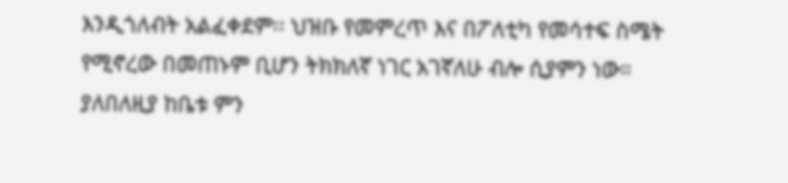እንዲጎለብት አልፈቀደም፡፡ ህዝቡ የመምረጥ እና በፖለቲካ የመሳተፍ ስሜት የሚኖረው በመጠኑም ቢሆን ትክክለኛ ነገር አገኛለሁ ብሎ ሲያምን ነው። ያለበለዚያ ከቤቱ ምን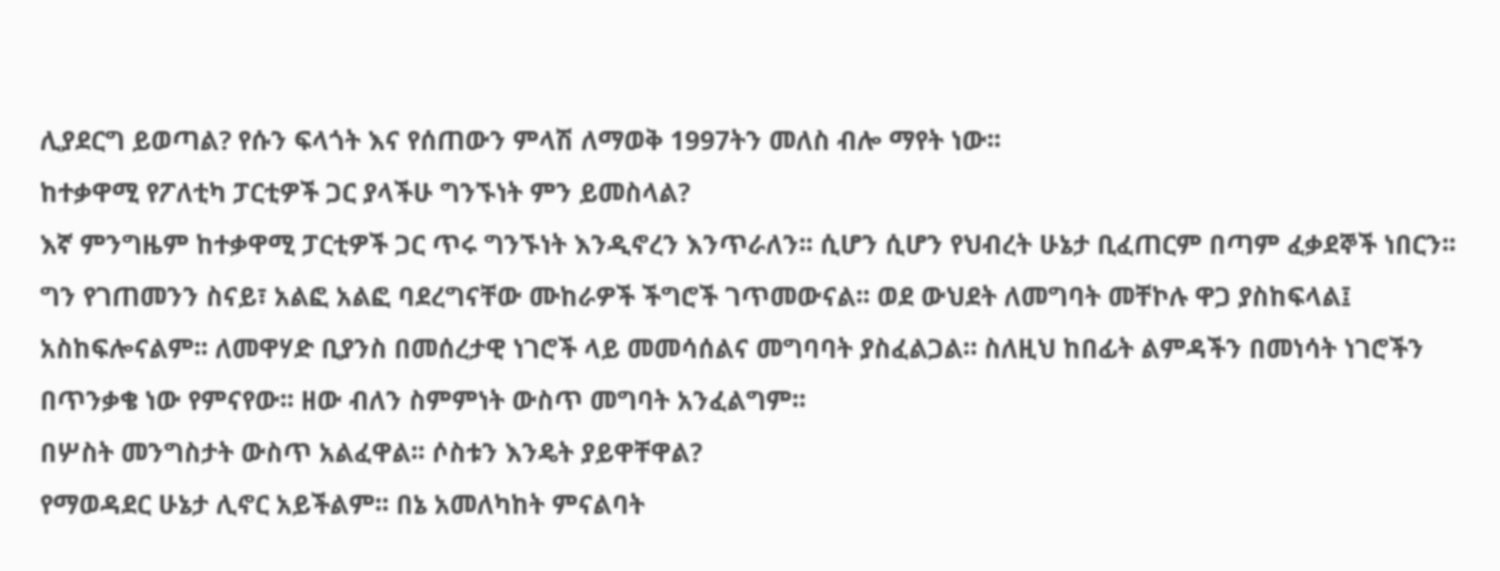ሊያደርግ ይወጣል? የሱን ፍላጎት እና የሰጠውን ምላሽ ለማወቅ 1997ትን መለስ ብሎ ማየት ነው፡፡
ከተቃዋሚ የፖለቲካ ፓርቲዎች ጋር ያላችሁ ግንኙነት ምን ይመስላል?
እኛ ምንግዜም ከተቃዋሚ ፓርቲዎች ጋር ጥሩ ግንኙነት እንዲኖረን እንጥራለን፡፡ ሲሆን ሲሆን የህብረት ሁኔታ ቢፈጠርም በጣም ፈቃደኞች ነበርን፡፡ ግን የገጠመንን ስናይ፣ አልፎ አልፎ ባደረግናቸው ሙከራዎች ችግሮች ገጥመውናል፡፡ ወደ ውህደት ለመግባት መቸኮሉ ዋጋ ያስከፍላል፤ አስከፍሎናልም፡፡ ለመዋሃድ ቢያንስ በመሰረታዊ ነገሮች ላይ መመሳሰልና መግባባት ያስፈልጋል። ስለዚህ ከበፊት ልምዳችን በመነሳት ነገሮችን በጥንቃቄ ነው የምናየው፡፡ ዘው ብለን ስምምነት ውስጥ መግባት አንፈልግም፡፡
በሦስት መንግስታት ውስጥ አልፈዋል፡፡ ሶስቱን እንዴት ያይዋቸዋል?
የማወዳደር ሁኔታ ሊኖር አይችልም፡፡ በኔ አመለካከት ምናልባት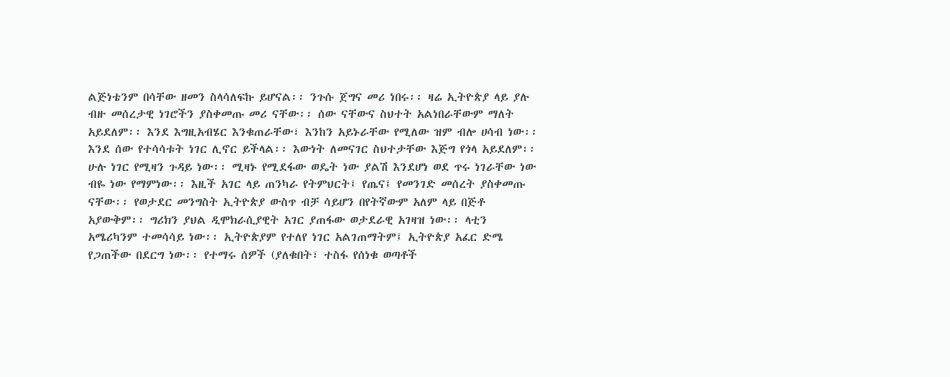ልጅነቴንም በሳቸው ዘመን ስላሳለፍኩ ይሆናል፡፡ ንጉሱ ጀግና መሪ ነበሩ፡፡ ዛሬ ኢትዮጵያ ላይ ያሉ ብዙ መሰረታዊ ነገሮችን ያስቀመጡ መሪ ናቸው፡፡ ሰው ናቸውና ስህተት አልነበራቸውም ማለት አይደለም፡፡ እንደ እግዚአብሄር እንቁጠራቸው፣ እንከን አይኑራቸው የሚለው ዝም ብሎ ሀሳብ ነው፡፡ እንደ ሰው የተሳሳቱት ነገር ሊኖር ይችላል፡፡ እውነት ለመናገር ስህተታቸው እጅግ የጎላ አይደለም፡፡ ሁሉ ነገር የሚዛን ጉዳይ ነው፡፡ ሚዛኑ የሚደፋው ወዴት ነው ያልሽ እንደሆነ ወደ ጥሩ ነገራቸው ነው ብዬ ነው የማምነው፡፡ እዚች አገር ላይ ጠንካራ የትምህርት፤ የጤና፤ የመንገድ መሰረት ያስቀመጡ ናቸው፡፡ የወታደር መንግስት ኢትዮጵያ ውስጥ ብቻ ሳይሆን በየትኛውም አለም ላይ በጅቶ አያውቅም፡፡ ግሪክን ያህል ዲሞክራሲያዊት አገር ያጠፋው ወታደራዊ አገዛዝ ነው፡፡ ላቲን አሜሪካንም ተመሳሳይ ነው፡፡ ኢትዮጵያም የተለየ ነገር አልገጠማትም፤ ኢትዮጵያ አፈር ድሜ የጋጠችው በደርግ ነው፡፡ የተማሩ ሰዎች (ያለቁበት፣ ተስፋ የሰነቁ ወጣቶች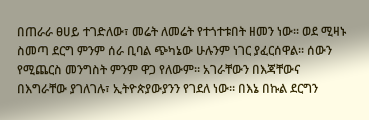በጠራራ ፀሀይ ተገድለው፣ መሬት ለመሬት የተጎተቱበት ዘመን ነው፡፡ ወደ ሚዛኑ ስመጣ ደርግ ምንም ሰራ ቢባል ጭካኔው ሁሉንም ነገር ያፈርሰዋል፡፡ ሰውን የሚጨርስ መንግስት ምንም ዋጋ የለውም። አገራቸውን በእጃቸውና በእግራቸው ያገለገሉ፣ ኢትዮጵያውያንን የገደለ ነው፡፡ በእኔ በኩል ደርግን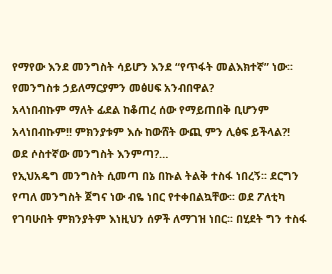የማየው እንደ መንግስት ሳይሆን እንደ “የጥፋት መልእክተኛ” ነው፡፡
የመንግስቱ ኃይለማርያምን መፅሀፍ አንብበዋል?
አላነበብኩም ማለት ፊደል ከቆጠረ ሰው የማይጠበቅ ቢሆንም አላነበብኩም!! ምክንያቱም እሱ ከውሸት ውጪ ምን ሊፅፍ ይችላል?!
ወደ ሶስተኛው መንግስት እንምጣ?…
የኢህአዴግ መንግስት ሲመጣ በኔ በኩል ትልቅ ተስፋ ነበረኝ፡፡ ደርግን የጣለ መንግስት ጀግና ነው ብዬ ነበር የተቀበልኳቸው፡፡ ወደ ፖለቲካ የገባሁበት ምክንያትም እነዚህን ሰዎች ለማገዝ ነበር፡፡ በሂደት ግን ተስፋ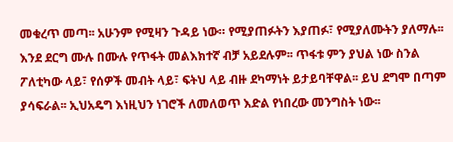መቁረጥ መጣ፡፡ አሁንም የሚዛን ጉዳይ ነው። የሚያጠፉትን እያጠፉ፣ የሚያለሙትን ያለማሉ፡፡ እንደ ደርግ ሙሉ በሙሉ የጥፋት መልእክተኛ ብቻ አይደሉም፡፡ ጥፋቱ ምን ያህል ነው ስንል ፖለቲካው ላይ፣ የሰዎች መብት ላይ፣ ፍትህ ላይ ብዙ ደካማነት ይታይባቸዋል፡፡ ይህ ደግሞ በጣም ያሳፍራል፡፡ ኢህአዴግ እነዚህን ነገሮች ለመለወጥ እድል የነበረው መንግስት ነው፡፡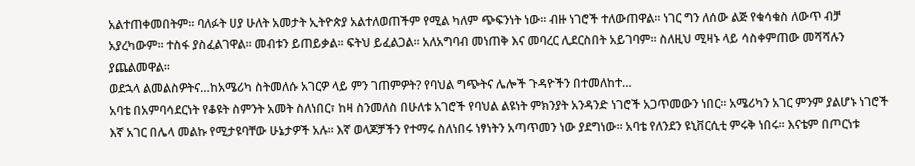አልተጠቀመበትም፡፡ ባለፉት ሀያ ሁለት አመታት ኢትዮጵያ አልተለወጠችም የሚል ካለም ጭፍንነት ነው፡፡ ብዙ ነገሮች ተለውጠዋል። ነገር ግን ለሰው ልጅ የቁሳቁስ ለውጥ ብቻ አያረካውም፡፡ ተስፋ ያስፈልገዋል፡፡ መብቱን ይጠይቃል፡፡ ፍትህ ይፈልጋል፡፡ አለአግባብ መነጠቅ እና መባረር ሊደርስበት አይገባም፡፡ ስለዚህ ሚዛኑ ላይ ሳስቀምጠው መሻሻሉን ያጨልመዋል፡፡
ወደኋላ ልመልስዎትና…ከአሜሪካ ስትመለሱ አገርዎ ላይ ምን ገጠምዎት? የባህል ግጭትና ሌሎች ጉዳዮችን በተመለከተ…
አባቴ በአምባሳደርነት የቆዩት ስምንት አመት ስለነበር፣ ከዛ ስንመለስ በሁለቱ አገሮች የባህል ልዩነት ምክንያት አንዳንድ ነገሮች አጋጥመውን ነበር። አሜሪካን አገር ምንም ያልሆኑ ነገሮች እኛ አገር በሌላ መልኩ የሚታዩባቸው ሁኔታዎች አሉ፡፡ እኛ ወላጆቻችን የተማሩ ስለነበሩ ነፃነትን አጣጥመን ነው ያደግነው፡፡ አባቴ የለንደን ዩኒቨርሲቲ ምሩቅ ነበሩ፡፡ እናቴም በጦርነቱ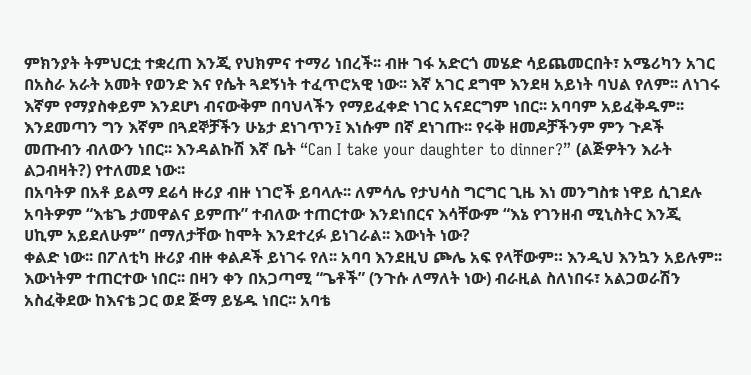ምክንያት ትምህርቷ ተቋረጠ እንጂ የህክምና ተማሪ ነበረች፡፡ ብዙ ገፋ አድርጎ መሄድ ሳይጨመርበት፣ አሜሪካን አገር በአስራ አራት አመት የወንድ እና የሴት ጓደኝነት ተፈጥሮአዊ ነው፡፡ እኛ አገር ደግሞ እንደዛ አይነት ባህል የለም፡፡ ለነገሩ እኛም የማያስቀይም እንደሆነ ብናውቅም በባህላችን የማይፈቀድ ነገር አናደርግም ነበር፡፡ አባባም አይፈቅዱም፡፡ እንደመጣን ግን እኛም በጓደኞቻችን ሁኔታ ደነገጥን፤ እነሱም በኛ ደነገጡ፡፡ የሩቅ ዘመዶቻችንም ምን ጉዶች መጡብን ብለውን ነበር፡፡ እንዳልኩሽ እኛ ቤት “Can I take your daughter to dinner?” (ልጅዎትን እራት ልጋብዛት?) የተለመደ ነው፡፡
በአባትዎ በአቶ ይልማ ደሬሳ ዙሪያ ብዙ ነገሮች ይባላሉ፡፡ ለምሳሌ የታህሳስ ግርግር ጊዜ እነ መንግስቱ ነዋይ ሲገደሉ አባትዎም “እቴጌ ታመዋልና ይምጡ” ተብለው ተጠርተው እንደነበርና እሳቸውም “እኔ የገንዘብ ሚኒስትር እንጂ ሀኪም አይደለሁም” በማለታቸው ከሞት እንደተረፉ ይነገራል፡፡ እውነት ነው?
ቀልድ ነው፡፡ በፖለቲካ ዙሪያ ብዙ ቀልዶች ይነገሩ የለ፡፡ አባባ እንደዚህ ጮሌ አፍ የላቸውም። እንዲህ እንኳን አይሉም፡፡ እውነትም ተጠርተው ነበር፡፡ በዛን ቀን በአጋጣሚ “ጌቶች” (ንጉሱ ለማለት ነው) ብራዚል ስለነበሩ፣ አልጋወራሽን አስፈቅደው ከእናቴ ጋር ወደ ጅማ ይሄዱ ነበር፡፡ አባቴ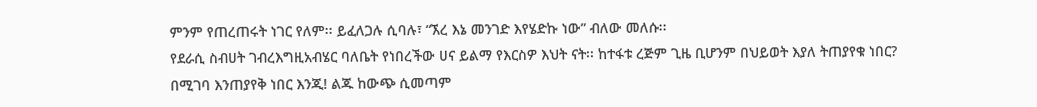ምንም የጠረጠሩት ነገር የለም፡፡ ይፈለጋሉ ሲባሉ፣ “ኧረ እኔ መንገድ እየሄድኩ ነው” ብለው መለሱ፡፡
የደራሲ ስብሀት ገብረእግዚአብሄር ባለቤት የነበረችው ሀና ይልማ የእርስዎ እህት ናት፡፡ ከተፋቱ ረጅም ጊዜ ቢሆንም በህይወት እያለ ትጠያየቁ ነበር?
በሚገባ እንጠያየቅ ነበር እንጂ! ልጁ ከውጭ ሲመጣም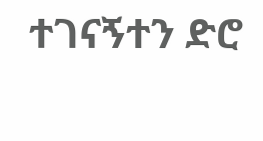ተገናኝተን ድሮ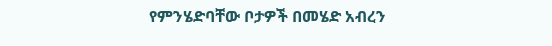የምንሄድባቸው ቦታዎች በመሄድ አብረን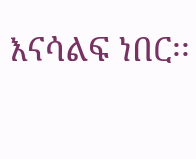እናሳልፍ ነበር፡፡